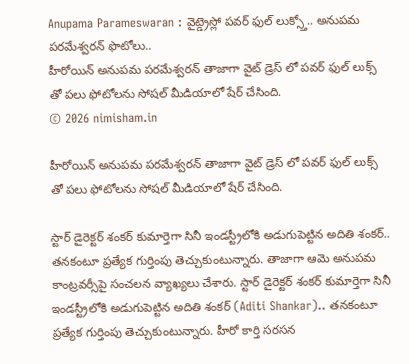Anupama Parameswaran : వైట్డ్రెస్లో పవర్ ఫుల్ లుక్స్తో.. అనుపమ పరమేశ్వరన్ ఫొటోలు..
హీరోయిన్ అనుపమ పరమేశ్వరన్ తాజాగా వైట్ డ్రెస్ లో పవర్ ఫుల్ లుక్స్ తో పలు ఫోటోలను సోషల్ మీడియాలో షేర్ చేసింది.
© 2026 nimisham.in

హీరోయిన్ అనుపమ పరమేశ్వరన్ తాజాగా వైట్ డ్రెస్ లో పవర్ ఫుల్ లుక్స్ తో పలు ఫోటోలను సోషల్ మీడియాలో షేర్ చేసింది.

స్టార్ డైరెక్టర్ శంకర్ కుమార్తెగా సినీ ఇండస్ట్రీలోకి అడుగుపెట్టిన అదితి శంకర్.. తనకంటూ ప్రత్యేక గుర్తింపు తెచ్చుకుంటున్నారు. తాజాగా ఆమె అనుపమ కాంట్రవర్సీపై సంచలన వ్యాఖ్యలు చేశారు. స్టార్ డైరెక్టర్ శంకర్ కుమార్తెగా సినీ ఇండస్ట్రీలోకి అడుగుపెట్టిన అదితి శంకర్ (Aditi Shankar).. తనకంటూ ప్రత్యేక గుర్తింపు తెచ్చుకుంటున్నారు. హీరో కార్తి సరసన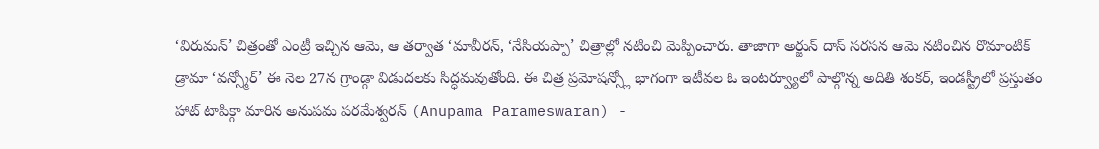‘విరుమన్’ చిత్రంతో ఎంట్రీ ఇచ్చిన ఆమె, ఆ తర్వాత ‘మావీరన్, ‘నేసియప్పా’ చిత్రాల్లో నటించి మెప్పించారు. తాజాగా అర్జున్ దాస్ సరసన ఆమె నటించిన రొమాంటిక్ డ్రామా ‘వన్స్మోర్’ ఈ నెల 27న గ్రాండ్గా విడుదలకు సిద్ధమవుతోంది. ఈ చిత్ర ప్రమోషన్స్లో భాగంగా ఇటీవల ఓ ఇంటర్వ్యూలో పాల్గొన్న అదితి శంకర్, ఇండస్ట్రీలో ప్రస్తుతం హాట్ టాపిక్గా మారిన అనుపమ పరమేశ్వరన్ (Anupama Parameswaran) -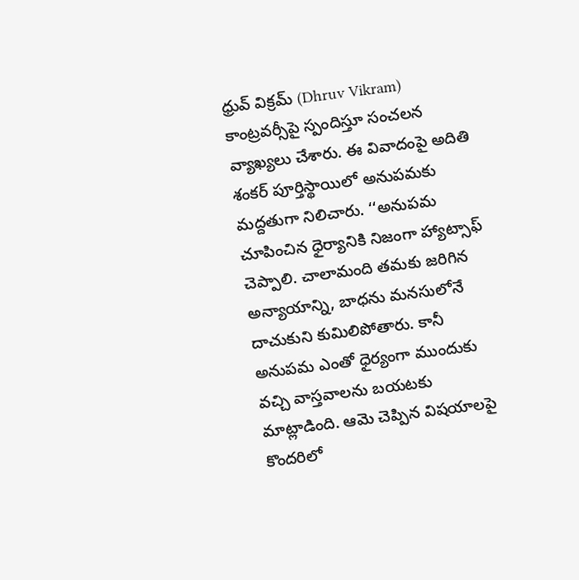ధ్రువ్ విక్రమ్ (Dhruv Vikram) కాంట్రవర్సీపై స్పందిస్తూ సంచలన వ్యాఖ్యలు చేశారు. ఈ వివాదంపై అదితి శంకర్ పూర్తిస్థాయిలో అనుపమకు మద్దతుగా నిలిచారు. ‘‘అనుపమ చూపించిన ధైర్యానికి నిజంగా హ్యాట్సాఫ్ చెప్పాలి. చాలామంది తమకు జరిగిన అన్యాయాన్ని, బాధను మనసులోనే దాచుకుని కుమిలిపోతారు. కానీ అనుపమ ఎంతో ధైర్యంగా ముందుకు వచ్చి వాస్తవాలను బయటకు మాట్లాడింది. ఆమె చెప్పిన విషయాలపై కొందరిలో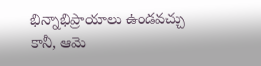భిన్నాభిప్రాయాలు ఉండవచ్చు కానీ, ఆమె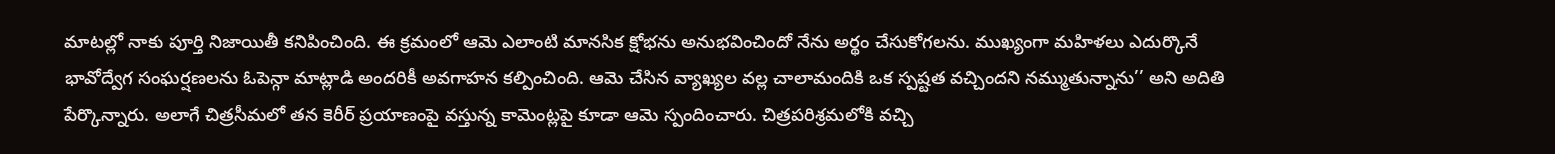మాటల్లో నాకు పూర్తి నిజాయితీ కనిపించింది. ఈ క్రమంలో ఆమె ఎలాంటి మానసిక క్షోభను అనుభవించిందో నేను అర్థం చేసుకోగలను. ముఖ్యంగా మహిళలు ఎదుర్కొనే భావోద్వేగ సంఘర్షణలను ఓపెన్గా మాట్లాడి అందరికీ అవగాహన కల్పించింది. ఆమె చేసిన వ్యాఖ్యల వల్ల చాలామందికి ఒక స్పష్టత వచ్చిందని నమ్ముతున్నాను’’ అని అదితి పేర్కొన్నారు. అలాగే చిత్రసీమలో తన కెరీర్ ప్రయాణంపై వస్తున్న కామెంట్లపై కూడా ఆమె స్పందించారు. చిత్రపరిశ్రమలోకి వచ్చి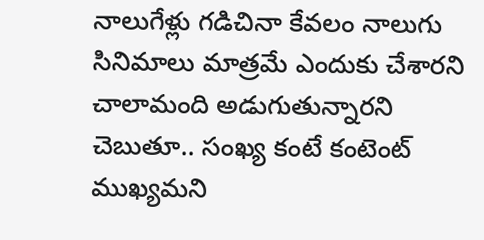నాలుగేళ్లు గడిచినా కేవలం నాలుగు సినిమాలు మాత్రమే ఎందుకు చేశారని చాలామంది అడుగుతున్నారని చెబుతూ.. సంఖ్య కంటే కంటెంట్ ముఖ్యమని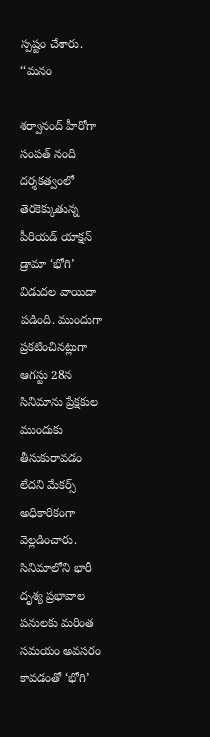స్పష్టం చేశారు. ‘‘మనం

శర్వానంద్ హీరోగా సంపత్ నంది దర్శకత్వంలో తెరకెక్కుతున్న పీరియడ్ యాక్షన్ డ్రామా ‘భోగి’ విడుదల వాయిదా పడింది. ముందుగా ప్రకటించినట్లుగా ఆగస్టు 28న సినిమాను ప్రేక్షకుల ముందుకు తీసుకురావడం లేదని మేకర్స్ అధికారికంగా వెల్లడించారు. సినిమాలోని భారీ దృశ్య ప్రభావాల పనులకు మరింత సమయం అవసరం కావడంతో ‘భోగి’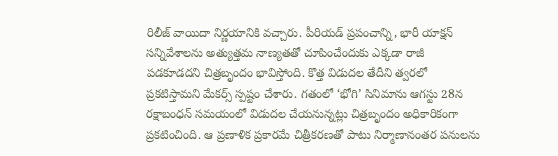రిలీజ్ వాయిదా నిర్ణయానికి వచ్చారు. పీరియడ్ ప్రపంచాన్ని, భారీ యాక్షన్ సన్నివేశాలను అత్యుత్తమ నాణ్యతతో చూపించేందుకు ఎక్కడా రాజీ పడకూడదని చిత్రబృందం భావిస్తోంది. కొత్త విడుదల తేదీని త్వరలో ప్రకటిస్తామని మేకర్స్ స్పష్టం చేశారు. గతంలో ‘భోగి’ సినిమాను ఆగస్టు 28న రక్షాబంధన్ సమయంలో విడుదల చేయనున్నట్లు చిత్రబృందం అధికారికంగా ప్రకటించింది. ఆ ప్రణాళిక ప్రకారమే చిత్రీకరణతో పాటు నిర్మాణానంతర పనులను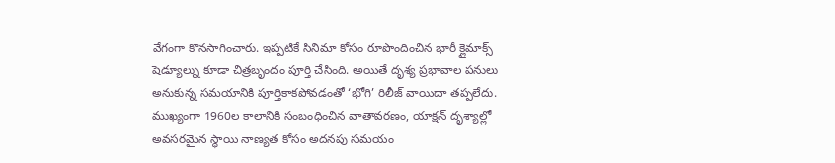వేగంగా కొనసాగించారు. ఇప్పటికే సినిమా కోసం రూపొందించిన భారీ క్లైమాక్స్ షెడ్యూల్ను కూడా చిత్రబృందం పూర్తి చేసింది. అయితే దృశ్య ప్రభావాల పనులు అనుకున్న సమయానికి పూర్తికాకపోవడంతో ‘భోగి’ రిలీజ్ వాయిదా తప్పలేదు. ముఖ్యంగా 1960ల కాలానికి సంబంధించిన వాతావరణం, యాక్షన్ దృశ్యాల్లో అవసరమైన స్థాయి నాణ్యత కోసం అదనపు సమయం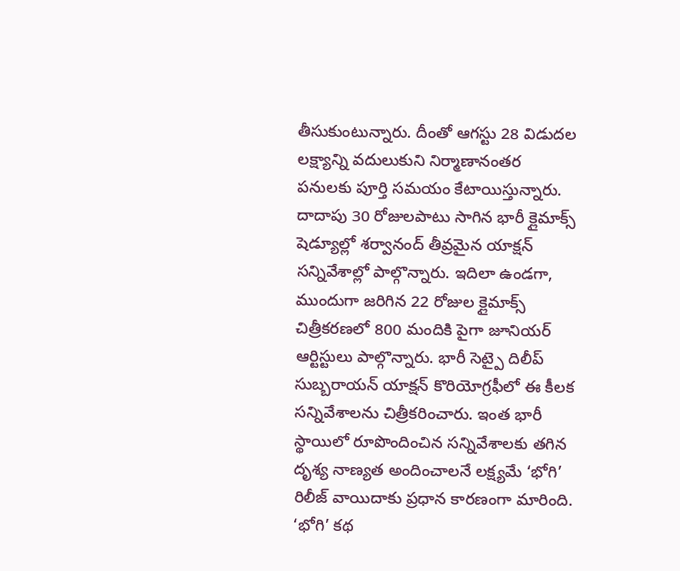తీసుకుంటున్నారు. దీంతో ఆగస్టు 28 విడుదల లక్ష్యాన్ని వదులుకుని నిర్మాణానంతర పనులకు పూర్తి సమయం కేటాయిస్తున్నారు. దాదాపు 30 రోజులపాటు సాగిన భారీ క్లైమాక్స్ షెడ్యూల్లో శర్వానంద్ తీవ్రమైన యాక్షన్ సన్నివేశాల్లో పాల్గొన్నారు. ఇదిలా ఉండగా, ముందుగా జరిగిన 22 రోజుల క్లైమాక్స్ చిత్రీకరణలో 800 మందికి పైగా జూనియర్ ఆర్టిస్టులు పాల్గొన్నారు. భారీ సెట్పై దిలీప్ సుబ్బరాయన్ యాక్షన్ కొరియోగ్రఫీలో ఈ కీలక సన్నివేశాలను చిత్రీకరించారు. ఇంత భారీ స్థాయిలో రూపొందించిన సన్నివేశాలకు తగిన దృశ్య నాణ్యత అందించాలనే లక్ష్యమే ‘భోగి’ రిలీజ్ వాయిదాకు ప్రధాన కారణంగా మారింది. ‘భోగి’ కథ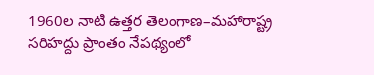1960ల నాటి ఉత్తర తెలంగాణ–మహారాష్ట్ర సరిహద్దు ప్రాంతం నేపథ్యంలో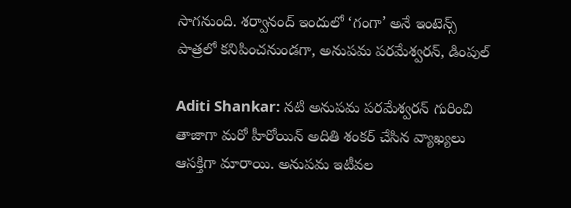సాగనుంది. శర్వానంద్ ఇందులో ‘గంగా’ అనే ఇంటెన్స్ పాత్రలో కనిపించనుండగా, అనుపమ పరమేశ్వరన్, డింపుల్

Aditi Shankar: నటి అనుపమ పరమేశ్వరన్ గురించి తాజాగా మరో హీరోయిన్ అదితి శంకర్ చేసిన వ్యాఖ్యలు ఆసక్తిగా మారాయి. అనుపమ ఇటీవల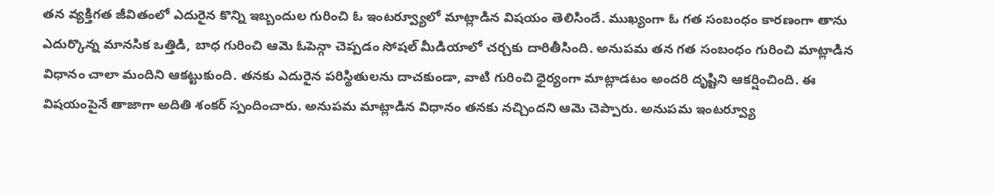తన వ్యక్తిగత జీవితంలో ఎదురైన కొన్ని ఇబ్బందుల గురించి ఓ ఇంటర్వ్యూలో మాట్లాడిన విషయం తెలిసిందే. ముఖ్యంగా ఓ గత సంబంధం కారణంగా తాను ఎదుర్కొన్న మానసిక ఒత్తిడి, బాధ గురించి ఆమె ఓపెన్గా చెప్పడం సోషల్ మీడియాలో చర్చకు దారితీసింది. అనుపమ తన గత సంబంధం గురించి మాట్లాడిన విధానం చాలా మందిని ఆకట్టుకుంది. తనకు ఎదురైన పరిస్థితులను దాచకుండా, వాటి గురించి ధైర్యంగా మాట్లాడటం అందరి దృష్టిని ఆకర్షించింది. ఈ విషయంపైనే తాజాగా అదితి శంకర్ స్పందించారు. అనుపమ మాట్లాడిన విధానం తనకు నచ్చిందని ఆమె చెప్పారు. అనుపమ ఇంటర్వ్యూ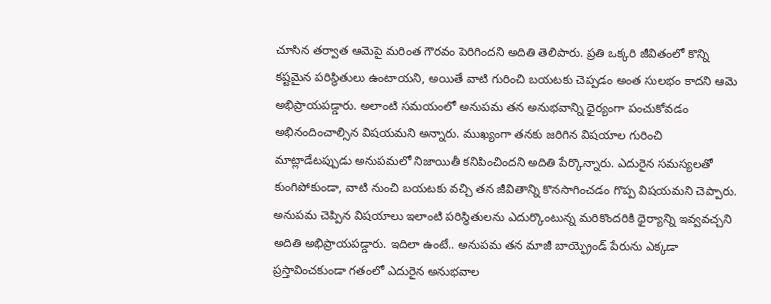చూసిన తర్వాత ఆమెపై మరింత గౌరవం పెరిగిందని అదితి తెలిపారు. ప్రతి ఒక్కరి జీవితంలో కొన్ని కష్టమైన పరిస్థితులు ఉంటాయని, అయితే వాటి గురించి బయటకు చెప్పడం అంత సులభం కాదని ఆమె అభిప్రాయపడ్డారు. అలాంటి సమయంలో అనుపమ తన అనుభవాన్ని ధైర్యంగా పంచుకోవడం అభినందించాల్సిన విషయమని అన్నారు. ముఖ్యంగా తనకు జరిగిన విషయాల గురించి మాట్లాడేటప్పుడు అనుపమలో నిజాయితీ కనిపించిందని అదితి పేర్కొన్నారు. ఎదురైన సమస్యలతో కుంగిపోకుండా, వాటి నుంచి బయటకు వచ్చి తన జీవితాన్ని కొనసాగించడం గొప్ప విషయమని చెప్పారు. అనుపమ చెప్పిన విషయాలు ఇలాంటి పరిస్థితులను ఎదుర్కొంటున్న మరికొందరికి ధైర్యాన్ని ఇవ్వవచ్చని అదితి అభిప్రాయపడ్డారు. ఇదిలా ఉంటే.. అనుపమ తన మాజీ బాయ్ఫ్రెండ్ పేరును ఎక్కడా ప్రస్తావించకుండా గతంలో ఎదురైన అనుభవాల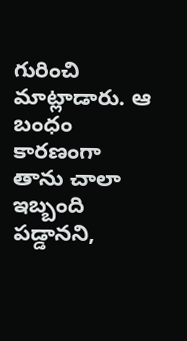గురించి మాట్లాడారు. ఆ బంధం కారణంగా తాను చాలా ఇబ్బంది పడ్డానని,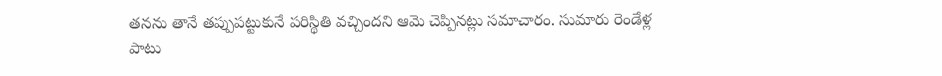తనను తానే తప్పుపట్టుకునే పరిస్థితి వచ్చిందని ఆమె చెప్పినట్లు సమాచారం. సుమారు రెండేళ్ల పాటు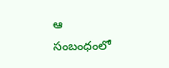ఆ సంబంధంలో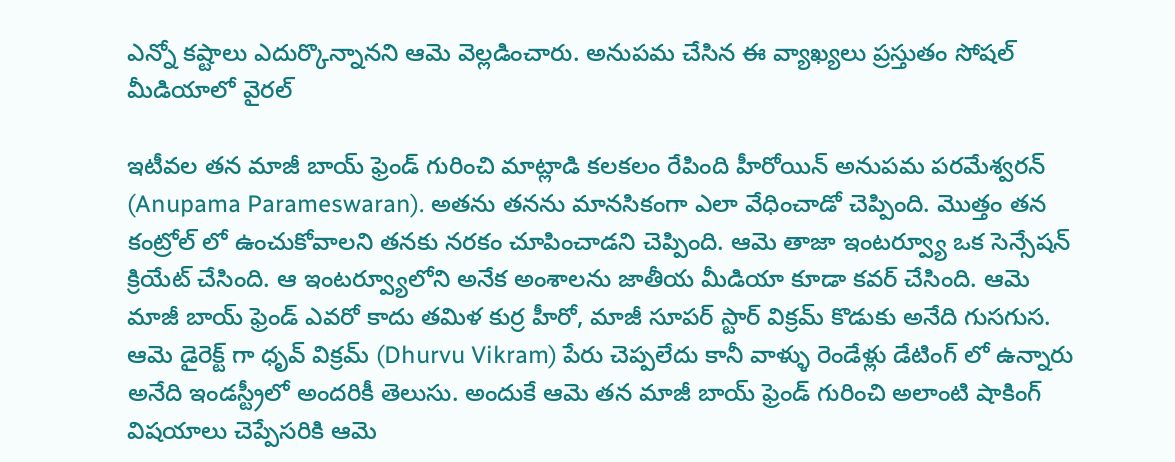ఎన్నో కష్టాలు ఎదుర్కొన్నానని ఆమె వెల్లడించారు. అనుపమ చేసిన ఈ వ్యాఖ్యలు ప్రస్తుతం సోషల్ మీడియాలో వైరల్

ఇటీవల తన మాజీ బాయ్ ఫ్రెండ్ గురించి మాట్లాడి కలకలం రేపింది హీరోయిన్ అనుపమ పరమేశ్వరన్ (Anupama Parameswaran). అతను తనను మానసికంగా ఎలా వేధించాడో చెప్పింది. మొత్తం తన కంట్రోల్ లో ఉంచుకోవాలని తనకు నరకం చూపించాడని చెప్పింది. ఆమె తాజా ఇంటర్వ్యూ ఒక సెన్సేషన్ క్రియేట్ చేసింది. ఆ ఇంటర్వ్యూలోని అనేక అంశాలను జాతీయ మీడియా కూడా కవర్ చేసింది. ఆమె మాజీ బాయ్ ఫ్రెండ్ ఎవరో కాదు తమిళ కుర్ర హీరో, మాజీ సూపర్ స్టార్ విక్రమ్ కొడుకు అనేది గుసగుస. ఆమె డైరెక్ట్ గా ధృవ్ విక్రమ్ (Dhurvu Vikram) పేరు చెప్పలేదు కానీ వాళ్ళు రెండేళ్లు డేటింగ్ లో ఉన్నారు అనేది ఇండస్ట్రీలో అందరికీ తెలుసు. అందుకే ఆమె తన మాజీ బాయ్ ఫ్రెండ్ గురించి అలాంటి షాకింగ్ విషయాలు చెప్పేసరికి ఆమె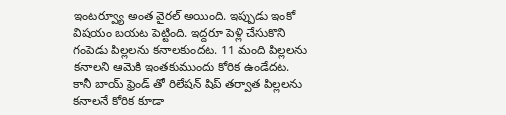ఇంటర్వ్యూ అంత వైరల్ అయింది. ఇప్పుడు ఇంకో విషయం బయట పెట్టింది. ఇద్దరూ పెళ్లి చేసుకొని గంపెడు పిల్లలను కనాలకుందట. 11 మంది పిల్లలను కనాలని ఆమెకి ఇంతకుముందు కోరిక ఉండేదట. కానీ బాయ్ ఫ్రెండ్ తో రిలేషన్ షిప్ తర్వాత పిల్లలను కనాలనే కోరిక కూడా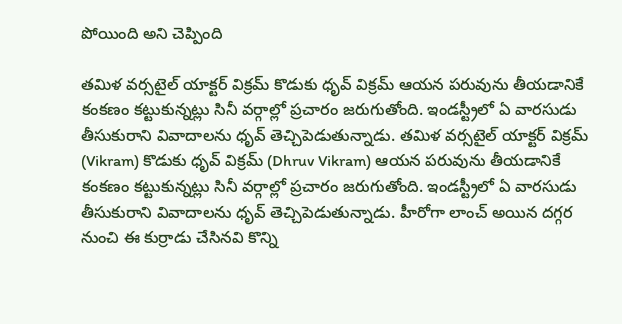పోయింది అని చెప్పింది

తమిళ వర్సటైల్ యాక్టర్ విక్రమ్ కొడుకు ధృవ్ విక్రమ్ ఆయన పరువును తీయడానికే కంకణం కట్టుకున్నట్లు సినీ వర్గాల్లో ప్రచారం జరుగుతోంది. ఇండస్ట్రీలో ఏ వారసుడు తీసుకురాని వివాదాలను ధృవ్ తెచ్చిపెడుతున్నాడు. తమిళ వర్సటైల్ యాక్టర్ విక్రమ్ (Vikram) కొడుకు ధృవ్ విక్రమ్ (Dhruv Vikram) ఆయన పరువును తీయడానికే కంకణం కట్టుకున్నట్లు సినీ వర్గాల్లో ప్రచారం జరుగుతోంది. ఇండస్ట్రీలో ఏ వారసుడు తీసుకురాని వివాదాలను ధృవ్ తెచ్చిపెడుతున్నాడు. హీరోగా లాంచ్ అయిన దగ్గర నుంచి ఈ కుర్రాడు చేసినవి కొన్ని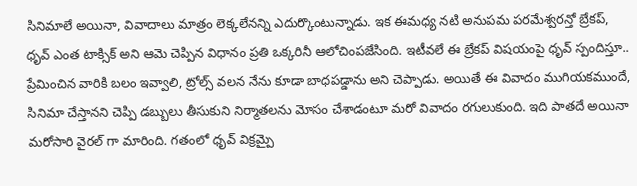సినిమాలే అయినా, వివాదాలు మాత్రం లెక్కలేనన్ని ఎదుర్కొంటున్నాడు. ఇక ఈమధ్య నటి అనుపమ పరమేశ్వరన్తో బ్రేకప్, ధృవ్ ఎంత టాక్సిక్ అని ఆమె చెప్పిన విధానం ప్రతి ఒక్కరినీ ఆలోచింపజేసింది. ఇటీవలే ఈ బ్రేకప్ విషయంపై ధృవ్ స్పందిస్తూ.. ప్రేమించిన వారికి బలం ఇవ్వాలి, ట్రోల్స్ వలన నేను కూడా బాధపడ్డాను అని చెప్పాడు. అయితే ఈ వివాదం ముగియకముందే, సినిమా చేస్తానని చెప్పి డబ్బులు తీసుకుని నిర్మాతలను మోసం చేశాడంటూ మరో వివాదం రగులుకుంది. ఇది పాతదే అయినా మరోసారి వైరల్ గా మారింది. గతంలో ధృవ్ విక్రమ్పై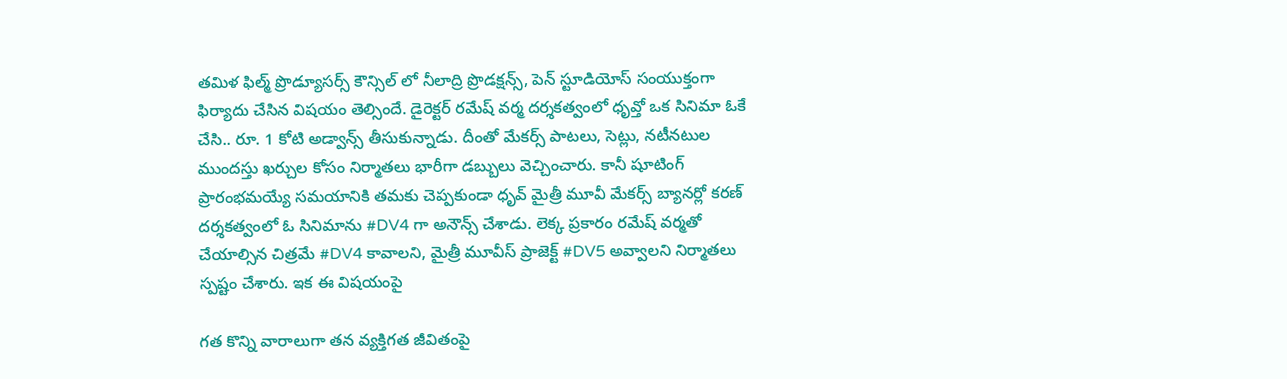తమిళ ఫిల్మ్ ప్రొడ్యూసర్స్ కౌన్సిల్ లో నీలాద్రి ప్రొడక్షన్స్, పెన్ స్టూడియోస్ సంయుక్తంగా ఫిర్యాదు చేసిన విషయం తెల్సిందే. డైరెక్టర్ రమేష్ వర్మ దర్శకత్వంలో ధృవ్తో ఒక సినిమా ఓకే చేసి.. రూ. 1 కోటి అడ్వాన్స్ తీసుకున్నాడు. దీంతో మేకర్స్ పాటలు, సెట్లు, నటీనటుల ముందస్తు ఖర్చుల కోసం నిర్మాతలు భారీగా డబ్బులు వెచ్చించారు. కానీ షూటింగ్ ప్రారంభమయ్యే సమయానికి తమకు చెప్పకుండా ధృవ్ మైత్రీ మూవీ మేకర్స్ బ్యానర్లో కరణ్ దర్శకత్వంలో ఓ సినిమాను #DV4 గా అనౌన్స్ చేశాడు. లెక్క ప్రకారం రమేష్ వర్మతో చేయాల్సిన చిత్రమే #DV4 కావాలని, మైత్రీ మూవీస్ ప్రాజెక్ట్ #DV5 అవ్వాలని నిర్మాతలు స్పష్టం చేశారు. ఇక ఈ విషయంపై

గత కొన్ని వారాలుగా తన వ్యక్తిగత జీవితంపై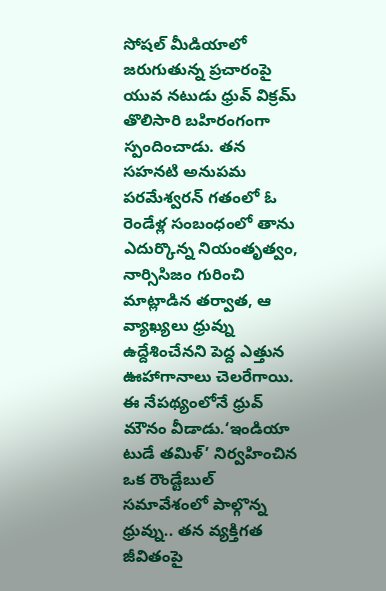సోషల్ మీడియాలో జరుగుతున్న ప్రచారంపై యువ నటుడు ధ్రువ్ విక్రమ్ తొలిసారి బహిరంగంగా స్పందించాడు. తన సహనటి అనుపమ పరమేశ్వరన్ గతంలో ఓ రెండేళ్ల సంబంధంలో తాను ఎదుర్కొన్న నియంతృత్వం, నార్సిసిజం గురించి మాట్లాడిన తర్వాత, ఆ వ్యాఖ్యలు ధ్రువ్ను ఉద్దేశించేనని పెద్ద ఎత్తున ఊహాగానాలు చెలరేగాయి. ఈ నేపథ్యంలోనే ధ్రువ్ మౌనం వీడాడు.‘ఇండియా టుడే తమిళ్’ నిర్వహించిన ఒక రౌండ్టేబుల్ సమావేశంలో పాల్గొన్న ధ్రువ్ను.. తన వ్యక్తిగత జీవితంపై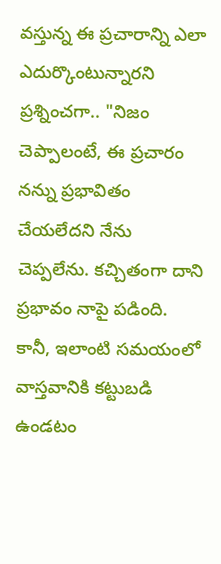వస్తున్న ఈ ప్రచారాన్ని ఎలా ఎదుర్కొంటున్నారని ప్రశ్నించగా.. "నిజం చెప్పాలంటే, ఈ ప్రచారం నన్ను ప్రభావితం చేయలేదని నేను చెప్పలేను. కచ్చితంగా దాని ప్రభావం నాపై పడింది. కానీ, ఇలాంటి సమయంలో వాస్తవానికి కట్టుబడి ఉండటం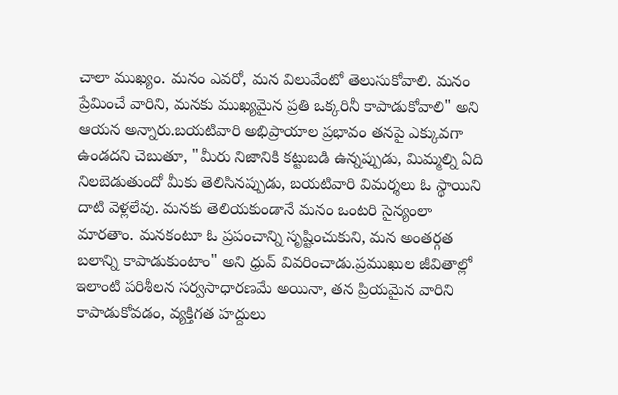చాలా ముఖ్యం. మనం ఎవరో, మన విలువేంటో తెలుసుకోవాలి. మనం ప్రేమించే వారిని, మనకు ముఖ్యమైన ప్రతి ఒక్కరినీ కాపాడుకోవాలి" అని ఆయన అన్నారు.బయటివారి అభిప్రాయాల ప్రభావం తనపై ఎక్కువగా ఉండదని చెబుతూ, "మీరు నిజానికి కట్టుబడి ఉన్నప్పుడు, మిమ్మల్ని ఏది నిలబెడుతుందో మీకు తెలిసినప్పుడు, బయటివారి విమర్శలు ఓ స్థాయిని దాటి వెళ్లలేవు. మనకు తెలియకుండానే మనం ఒంటరి సైన్యంలా మారతాం. మనకంటూ ఓ ప్రపంచాన్ని సృష్టించుకుని, మన అంతర్గత బలాన్ని కాపాడుకుంటాం" అని ధ్రువ్ వివరించాడు.ప్రముఖుల జీవితాల్లో ఇలాంటి పరిశీలన సర్వసాధారణమే అయినా, తన ప్రియమైన వారిని కాపాడుకోవడం, వ్యక్తిగత హద్దులు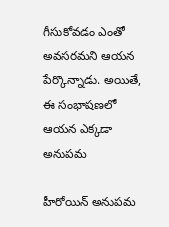గీసుకోవడం ఎంతో అవసరమని ఆయన పేర్కొన్నాడు. అయితే, ఈ సంభాషణలో ఆయన ఎక్కడా అనుపమ

హీరోయిన్ అనుపమ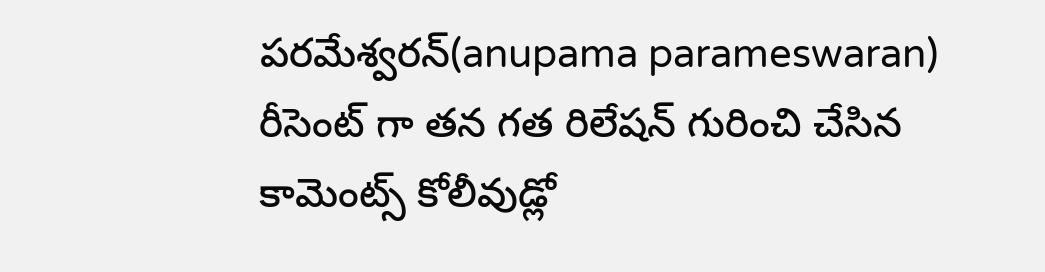పరమేశ్వరన్(anupama parameswaran) రీసెంట్ గా తన గత రిలేషన్ గురించి చేసిన కామెంట్స్ కోలీవుడ్లో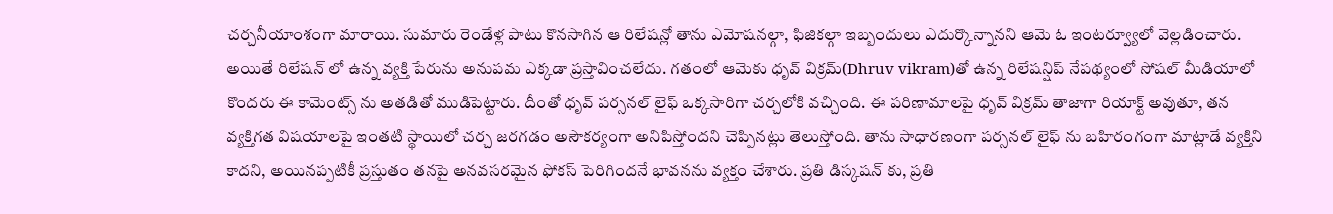చర్చనీయాంశంగా మారాయి. సుమారు రెండేళ్ల పాటు కొనసాగిన ఆ రిలేషన్లో తాను ఎమోషనల్గా, ఫిజికల్గా ఇబ్బందులు ఎదుర్కొన్నానని ఆమె ఓ ఇంటర్వ్యూలో వెల్లడించారు. అయితే రిలేషన్ లో ఉన్న వ్యక్తి పేరును అనుపమ ఎక్కడా ప్రస్తావించలేదు. గతంలో ఆమెకు ధృవ్ విక్రమ్(Dhruv vikram)తో ఉన్న రిలేషన్షిప్ నేపథ్యంలో సోషల్ మీడియాలో కొందరు ఈ కామెంట్స్ ను అతడితో ముడిపెట్టారు. దీంతో ధృవ్ పర్సనల్ లైఫ్ ఒక్కసారిగా చర్చలోకి వచ్చింది. ఈ పరిణామాలపై ధృవ్ విక్రమ్ తాజాగా రియాక్ట్ అవుతూ, తన వ్యక్తిగత విషయాలపై ఇంతటి స్థాయిలో చర్చ జరగడం అసౌకర్యంగా అనిపిస్తోందని చెప్పినట్లు తెలుస్తోంది. తాను సాధారణంగా పర్సనల్ లైఫ్ ను బహిరంగంగా మాట్లాడే వ్యక్తిని కాదని, అయినప్పటికీ ప్రస్తుతం తనపై అనవసరమైన ఫోకస్ పెరిగిందనే భావనను వ్యక్తం చేశారు. ప్రతి డిస్కషన్ కు, ప్రతి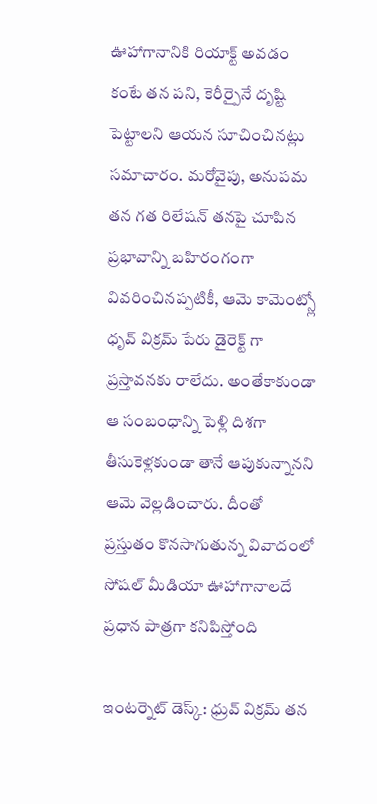ఊహాగానానికి రియాక్ట్ అవడం కంటే తన పని, కెరీర్పైనే దృష్టి పెట్టాలని ఆయన సూచించినట్లు సమాచారం. మరోవైపు, అనుపమ తన గత రిలేషన్ తనపై చూపిన ప్రభావాన్ని బహిరంగంగా వివరించినప్పటికీ, ఆమె కామెంట్స్లో ధృవ్ విక్రమ్ పేరు డైరెక్ట్ గా ప్రస్తావనకు రాలేదు. అంతేకాకుండా ఆ సంబంధాన్ని పెళ్లి దిశగా తీసుకెళ్లకుండా తానే ఆపుకున్నానని ఆమె వెల్లడించారు. దీంతో ప్రస్తుతం కొనసాగుతున్న వివాదంలో సోషల్ మీడియా ఊహాగానాలదే ప్రధాన పాత్రగా కనిపిస్తోంది

ఇంటర్నెట్ డెస్క్: ధ్రువ్ విక్రమ్ తన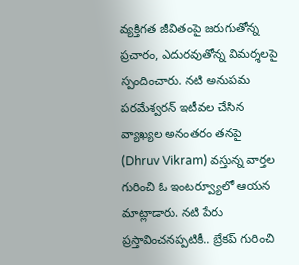వ్యక్తిగత జీవితంపై జరుగుతోన్న ప్రచారం, ఎదురవుతోన్న విమర్శలపై స్పందించారు. నటి అనుపమ పరమేశ్వరన్ ఇటీవల చేసిన వ్యాఖ్యల అనంతరం తనపై (Dhruv Vikram) వస్తున్న వార్తల గురించి ఓ ఇంటర్వ్యూలో ఆయన మాట్లాడారు. నటి పేరు ప్రస్తావించనప్పటికీ.. బ్రేకప్ గురించి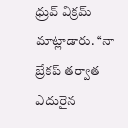ధ్రువ్ విక్రమ్ మాట్లాడారు. ‘‘నా బ్రేకప్ తర్వాత ఎదురైన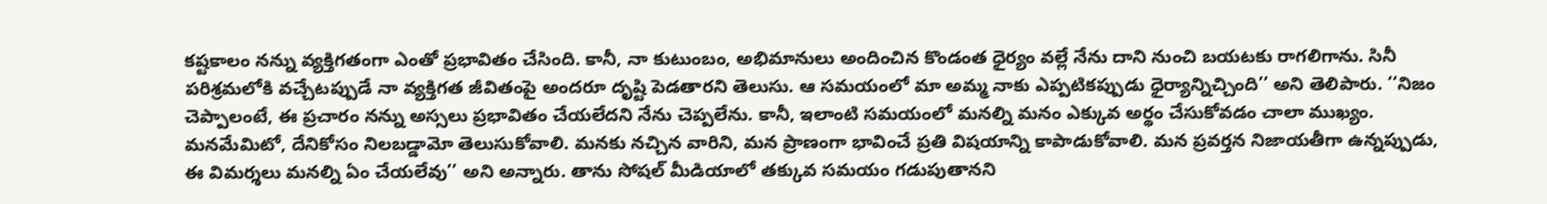కష్టకాలం నన్ను వ్యక్తిగతంగా ఎంతో ప్రభావితం చేసింది. కానీ, నా కుటుంబం, అభిమానులు అందించిన కొండంత ధైర్యం వల్లే నేను దాని నుంచి బయటకు రాగలిగాను. సినీ పరిశ్రమలోకి వచ్చేటప్పుడే నా వ్యక్తిగత జీవితంపై అందరూ దృష్టి పెడతారని తెలుసు. ఆ సమయంలో మా అమ్మ నాకు ఎప్పటికప్పుడు ధైర్యాన్నిచ్చింది’’ అని తెలిపారు. ‘‘నిజం చెప్పాలంటే, ఈ ప్రచారం నన్ను అస్సలు ప్రభావితం చేయలేదని నేను చెప్పలేను. కానీ, ఇలాంటి సమయంలో మనల్ని మనం ఎక్కువ అర్థం చేసుకోవడం చాలా ముఖ్యం. మనమేమిటో, దేనికోసం నిలబడ్డామో తెలుసుకోవాలి. మనకు నచ్చిన వారిని, మన ప్రాణంగా భావించే ప్రతి విషయాన్ని కాపాడుకోవాలి. మన ప్రవర్తన నిజాయతీగా ఉన్నప్పుడు, ఈ విమర్శలు మనల్ని ఏం చేయలేవు’’ అని అన్నారు. తాను సోషల్ మీడియాలో తక్కువ సమయం గడుపుతానని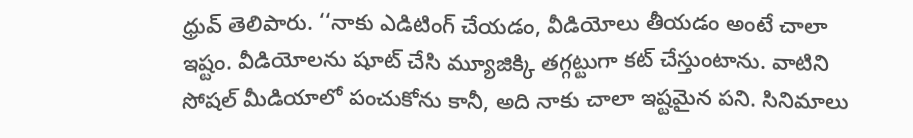ధ్రువ్ తెలిపారు. ‘‘నాకు ఎడిటింగ్ చేయడం, వీడియోలు తీయడం అంటే చాలా ఇష్టం. వీడియోలను షూట్ చేసి మ్యూజిక్కి తగ్గట్టుగా కట్ చేస్తుంటాను. వాటిని సోషల్ మీడియాలో పంచుకోను కానీ, అది నాకు చాలా ఇష్టమైన పని. సినిమాలు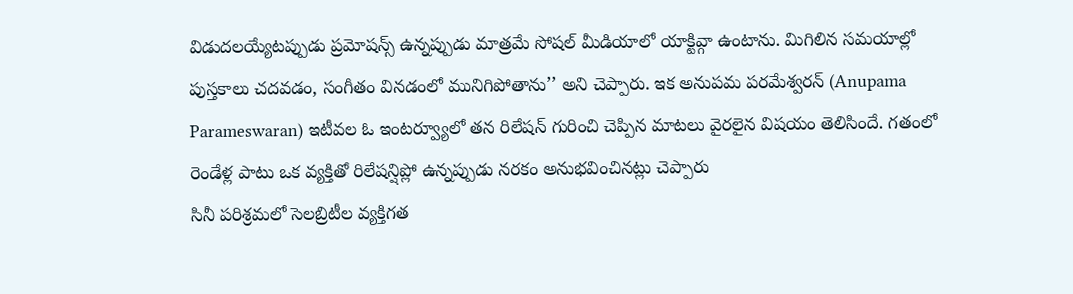విడుదలయ్యేటప్పుడు ప్రమోషన్స్ ఉన్నప్పుడు మాత్రమే సోషల్ మీడియాలో యాక్టివ్గా ఉంటాను. మిగిలిన సమయాల్లో పుస్తకాలు చదవడం, సంగీతం వినడంలో మునిగిపోతాను’’ అని చెప్పారు. ఇక అనుపమ పరమేశ్వరన్ (Anupama Parameswaran) ఇటీవల ఓ ఇంటర్వ్యూలో తన రిలేషన్ గురించి చెప్పిన మాటలు వైరలైన విషయం తెలిసిందే. గతంలో రెండేళ్ల పాటు ఒక వ్యక్తితో రిలేషన్షిప్లో ఉన్నప్పుడు నరకం అనుభవించినట్లు చెప్పారు
సినీ పరిశ్రమలో సెలబ్రిటీల వ్యక్తిగత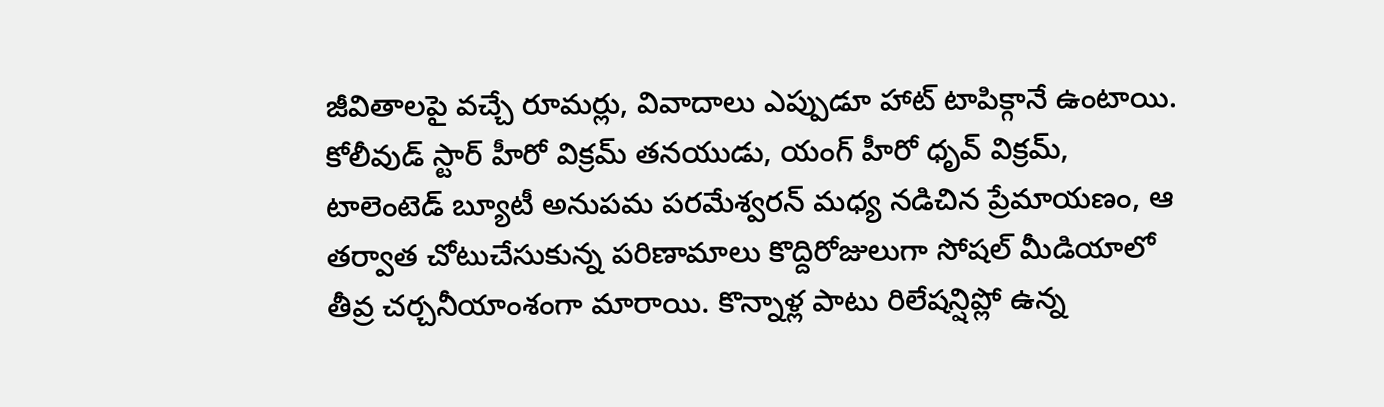జీవితాలపై వచ్చే రూమర్లు, వివాదాలు ఎప్పుడూ హాట్ టాపిక్గానే ఉంటాయి. కోలీవుడ్ స్టార్ హీరో విక్రమ్ తనయుడు, యంగ్ హీరో ధృవ్ విక్రమ్, టాలెంటెడ్ బ్యూటీ అనుపమ పరమేశ్వరన్ మధ్య నడిచిన ప్రేమాయణం, ఆ తర్వాత చోటుచేసుకున్న పరిణామాలు కొద్దిరోజులుగా సోషల్ మీడియాలో తీవ్ర చర్చనీయాంశంగా మారాయి. కొన్నాళ్ల పాటు రిలేషన్షిప్లో ఉన్న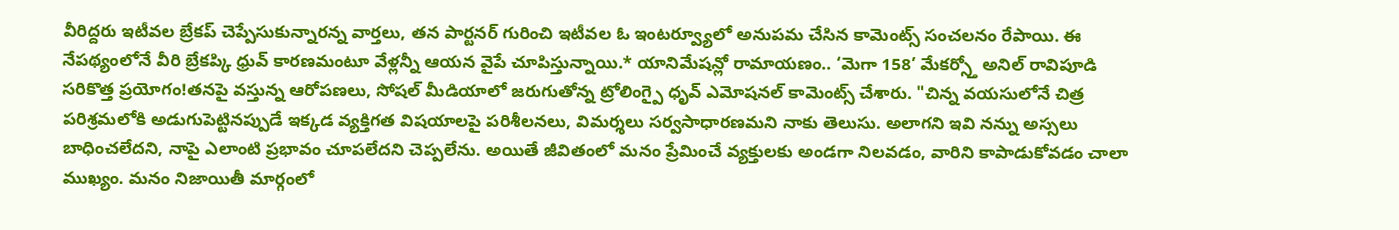వీరిద్దరు ఇటీవల బ్రేకప్ చెప్పేసుకున్నారన్న వార్తలు, తన పార్టనర్ గురించి ఇటీవల ఓ ఇంటర్వ్యూలో అనుపమ చేసిన కామెంట్స్ సంచలనం రేపాయి. ఈ నేపథ్యంలోనే వీరి బ్రేకప్కి ధ్రువ్ కారణమంటూ వేళ్లన్నీ ఆయన వైపే చూపిస్తున్నాయి.* యానిమేషన్లో రామాయణం.. ‘మెగా 158’ మేకర్స్తో అనిల్ రావిపూడి సరికొత్త ప్రయోగం!తనపై వస్తున్న ఆరోపణలు, సోషల్ మీడియాలో జరుగుతోన్న ట్రోలింగ్పై ధృవ్ ఎమోషనల్ కామెంట్స్ చేశారు. "చిన్న వయసులోనే చిత్ర పరిశ్రమలోకి అడుగుపెట్టినప్పుడే ఇక్కడ వ్యక్తిగత విషయాలపై పరిశీలనలు, విమర్శలు సర్వసాధారణమని నాకు తెలుసు. అలాగని ఇవి నన్ను అస్సలు బాధించలేదని, నాపై ఎలాంటి ప్రభావం చూపలేదని చెప్పలేను. అయితే జీవితంలో మనం ప్రేమించే వ్యక్తులకు అండగా నిలవడం, వారిని కాపాడుకోవడం చాలా ముఖ్యం. మనం నిజాయితీ మార్గంలో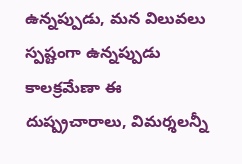ఉన్నప్పుడు, మన విలువలు స్పష్టంగా ఉన్నప్పుడు కాలక్రమేణా ఈ దుష్ప్రచారాలు, విమర్శలన్నీ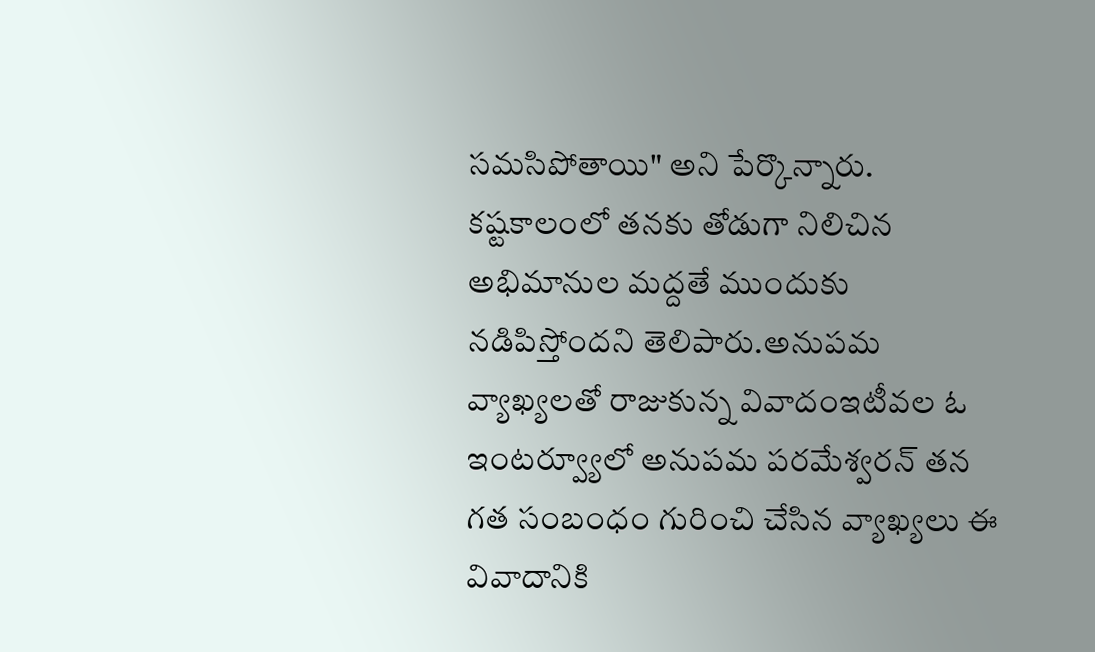సమసిపోతాయి" అని పేర్కొన్నారు. కష్టకాలంలో తనకు తోడుగా నిలిచిన అభిమానుల మద్దతే ముందుకు నడిపిస్తోందని తెలిపారు.అనుపమ వ్యాఖ్యలతో రాజుకున్న వివాదంఇటీవల ఓ ఇంటర్వ్యూలో అనుపమ పరమేశ్వరన్ తన గత సంబంధం గురించి చేసిన వ్యాఖ్యలు ఈ వివాదానికి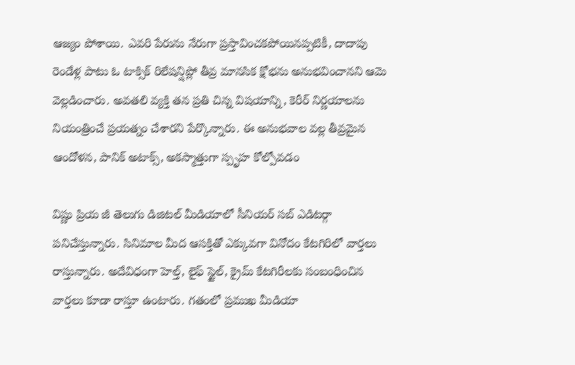ఆజ్యం పోశాయి. ఎవరి పేరును నేరుగా ప్రస్తావించకపోయినప్పటికీ, దాదాపు రెండేళ్ల పాటు ఓ టాక్సిక్ రిలేషన్షిప్లో తీవ్ర మానసిక క్షోభను అనుభవించానని ఆమె వెల్లడించారు. అవతలి వ్యక్తి తన ప్రతి చిన్న విషయాన్ని, కెరీర్ నిర్ణయాలను నియంత్రించే ప్రయత్నం చేశారని పేర్కొన్నారు. ఈ అనుభవాల వల్ల తీవ్రమైన ఆందోళన, పానిక్ అటాక్స్, అకస్మాత్తుగా స్పృహ కోల్పోవడం

విష్ణు ప్రియ జీ తెలుగు డిజిటల్ మీడియాలో సీనియర్ సబ్ ఎడిటర్గా పనిచేస్తున్నారు. సినిమాల మీద ఆసక్తితో ఎక్కువగా వినోదం కేటగిరిలో వార్తలు రాస్తున్నారు. అదేవిధంగా హెల్త్, లైఫ్ స్టైల్, క్రైమ్ కేటగిరీలకు సంబంధించిన వార్తలు కూడా రాస్తూ ఉంటారు. గతంలో ప్రముఖ మీడియా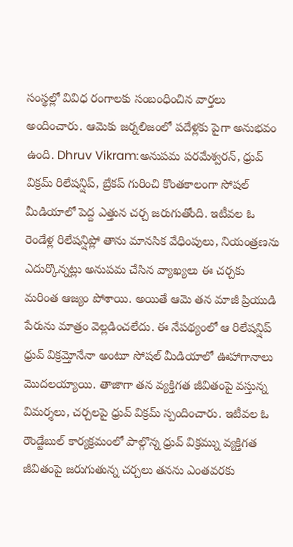సంస్థల్లో వివిధ రంగాలకు సంబంధించిన వార్తలు అందించారు. ఆమెకు జర్నలిజంలో పదేళ్లకు పైగా అనుభవం ఉంది. Dhruv Vikram:అనుపమ పరమేశ్వరన్, ధ్రువ్ విక్రమ్ రిలేషన్షిప్, బ్రేకప్ గురించి కొంతకాలంగా సోషల్ మీడియాలో పెద్ద ఎత్తున చర్చ జరుగుతోంది. ఇటీవల ఓ రెండేళ్ల రిలేషన్షిప్లో తాను మానసిక వేధింపులు, నియంత్రణను ఎదుర్కొన్నట్లు అనుపమ చేసిన వ్యాఖ్యలు ఈ చర్చకు మరింత ఆజ్యం పోశాయి. అయితే ఆమె తన మాజీ ప్రియుడి పేరును మాత్రం వెల్లడించలేదు. ఈ నేపథ్యంలో ఆ రిలేషన్షిప్ ధ్రువ్ విక్రమ్తోనేనా అంటూ సోషల్ మీడియాలో ఊహాగానాలు మొదలయ్యాయి. తాజాగా తన వ్యక్తిగత జీవితంపై వస్తున్న విమర్శలు, చర్చలపై ధ్రువ్ విక్రమ్ స్పందించారు. ఇటీవల ఓ రౌండ్టేబుల్ కార్యక్రమంలో పాల్గొన్న ధ్రువ్ విక్రమ్ను వ్యక్తిగత జీవితంపై జరుగుతున్న చర్చలు తనను ఎంతవరకు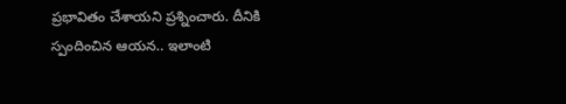ప్రభావితం చేశాయని ప్రశ్నించారు. దీనికి స్పందించిన ఆయన.. ఇలాంటి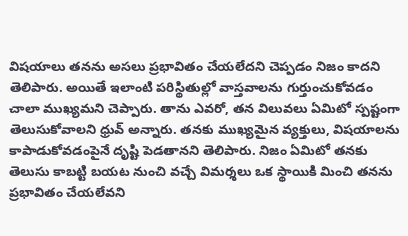విషయాలు తనను అసలు ప్రభావితం చేయలేదని చెప్పడం నిజం కాదని తెలిపారు. అయితే ఇలాంటి పరిస్థితుల్లో వాస్తవాలను గుర్తుంచుకోవడం చాలా ముఖ్యమని చెప్పారు. తాను ఎవరో, తన విలువలు ఏమిటో స్పష్టంగా తెలుసుకోవాలని ధ్రువ్ అన్నారు. తనకు ముఖ్యమైన వ్యక్తులు, విషయాలను కాపాడుకోవడంపైనే దృష్టి పెడతానని తెలిపారు. నిజం ఏమిటో తనకు తెలుసు కాబట్టి బయట నుంచి వచ్చే విమర్శలు ఒక స్థాయికి మించి తనను ప్రభావితం చేయలేవని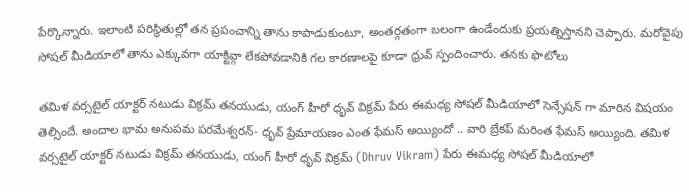పేర్కొన్నారు. ఇలాంటి పరిస్థితుల్లో తన ప్రపంచాన్ని తాను కాపాడుకుంటూ, అంతర్గతంగా బలంగా ఉండేందుకు ప్రయత్నిస్తానని చెప్పారు. మరోవైపు సోషల్ మీడియాలో తాను ఎక్కువగా యాక్టివ్గా లేకపోవడానికి గల కారణాలపై కూడా ధ్రువ్ స్పందించారు. తనకు ఫొటోలు

తమిళ వర్సటైల్ యాక్టర్ నటుడు విక్రమ్ తనయుడు, యంగ్ హీరో ధృవ్ విక్రమ్ పేరు ఈమధ్య సోషల్ మీడియాలో సెన్సేషన్ గా మారిన విషయం తెల్సిందే. అందాల భామ అనుపమ పరమేశ్వరన్- ధృవ్ ప్రేమాయణం ఎంత ఫేమస్ అయ్యిందో .. వారి బ్రేకప్ మరింత ఫేమస్ అయ్యింది. తమిళ వర్సటైల్ యాక్టర్ నటుడు విక్రమ్ తనయుడు, యంగ్ హీరో ధృవ్ విక్రమ్ (Dhruv Vikram) పేరు ఈమధ్య సోషల్ మీడియాలో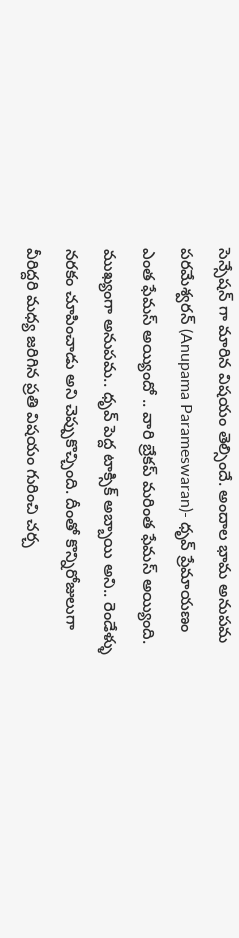సెన్సేషన్ గా మారిన విషయం తెల్సిందే. అందాల భామ అనుపమ పరమేశ్వరన్ (Anupama Parameswaran)- ధృవ్ ప్రేమాయణం ఎంత ఫేమస్ అయ్యిందో .. వారి బ్రేకప్ మరింత ఫేమస్ అయ్యింది. ముఖ్యంగా అనుపమ.. ధృవ్ పెద్ద టాక్సిక్ అబ్బాయి అని.. రెండేళ్ళు నరకం చూపించాడు అని చెప్పుకొచ్చింది. దీంతో కొన్నిరోజులుగా వీరిద్దరి మధ్య జరిగిన ప్రతి విషయం గురించి చర్చ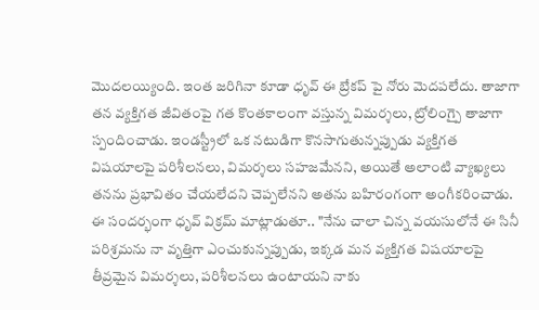మొదలయ్యింది. ఇంత జరిగినా కూడా ధృవ్ ఈ బ్రేకప్ పై నోరు మెదపలేదు. తాజాగా తన వ్యక్తిగత జీవితంపై గత కొంతకాలంగా వస్తున్న విమర్శలు, ట్రోలింగ్పై తాజాగా స్పందించాడు. ఇండస్ట్రీలో ఒక నటుడిగా కొనసాగుతున్నప్పుడు వ్యక్తిగత విషయాలపై పరిశీలనలు, విమర్శలు సహజమేనని, అయితే అలాంటి వ్యాఖ్యలు తనను ప్రభావితం చేయలేదని చెప్పలేనని అతను బహిరంగంగా అంగీకరించాడు. ఈ సందర్భంగా ధృవ్ విక్రమ్ మాట్లాడుతూ.. "నేను చాలా చిన్న వయసులోనే ఈ సినీ పరిశ్రమను నా వృత్తిగా ఎంచుకున్నప్పుడు, ఇక్కడ మన వ్యక్తిగత విషయాలపై తీవ్రమైన విమర్శలు, పరిశీలనలు ఉంటాయని నాకు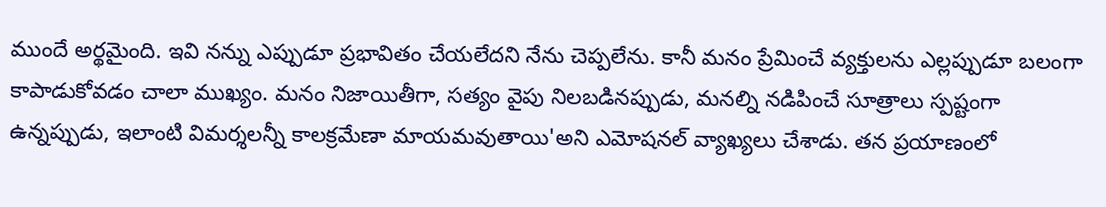ముందే అర్థమైంది. ఇవి నన్ను ఎప్పుడూ ప్రభావితం చేయలేదని నేను చెప్పలేను. కానీ మనం ప్రేమించే వ్యక్తులను ఎల్లప్పుడూ బలంగా కాపాడుకోవడం చాలా ముఖ్యం. మనం నిజాయితీగా, సత్యం వైపు నిలబడినప్పుడు, మనల్ని నడిపించే సూత్రాలు స్పష్టంగా ఉన్నప్పుడు, ఇలాంటి విమర్శలన్నీ కాలక్రమేణా మాయమవుతాయి'అని ఎమోషనల్ వ్యాఖ్యలు చేశాడు. తన ప్రయాణంలో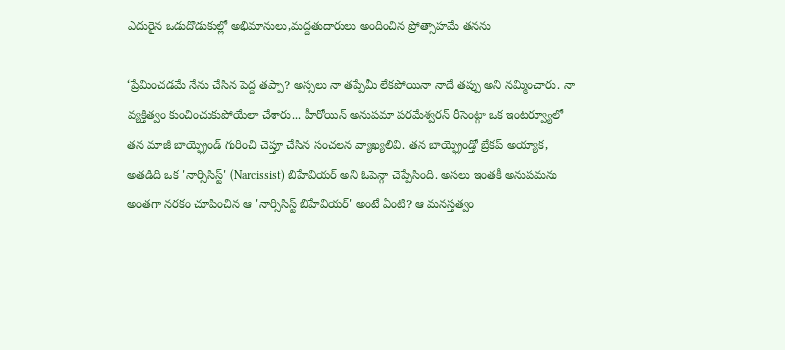ఎదురైన ఒడుదొడుకుల్లో అభిమానులు,మద్దతుదారులు అందించిన ప్రోత్సాహమే తనను

‘ప్రేమించడమే నేను చేసిన పెద్ద తప్పా? అస్సలు నా తప్పేమీ లేకపోయినా నాదే తప్పు అని నమ్మించారు. నా వ్యక్తిత్వం కుంచించుకుపోయేలా చేశారు... హీరోయిన్ అనుపమా పరమేశ్వరన్ రీసెంట్గా ఒక ఇంటర్వ్యూలో తన మాజీ బాయ్ఫ్రెండ్ గురించి చెప్తూ చేసిన సంచలన వ్యాఖ్యలివి. తన బాయ్ఫ్రెండ్తో బ్రేకప్ అయ్యాక, అతడిది ఒక 'నార్సిసిస్ట్' (Narcissist) బిహేవియర్ అని ఓపెన్గా చెప్పేసింది. అసలు ఇంతకీ అనుపమను అంతగా నరకం చూపించిన ఆ 'నార్సిసిస్ట్ బిహేవియర్' అంటే ఏంటి? ఆ మనస్తత్వం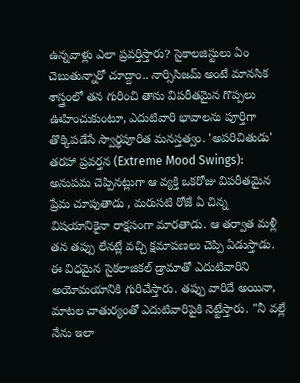ఉన్నవాళ్లు ఎలా ప్రవర్తిస్తారు? సైకాలజిస్టులు ఏం చెబుతున్నారో చూద్దాం.. నార్సిసిజమ్ అంటే మానసిక శాస్త్రంలో తన గురించి తాను విపరీతమైన గొప్పలు ఊహించుకుంటూ, ఎదుటివారి భావాలను పూర్తిగా తొక్కిపడేసే స్వార్థపూరిత మనస్తత్వం. 'అపరిచితుడు' తరహా ప్రవర్తన (Extreme Mood Swings): అనుపమ చెప్పినట్లుగా ఆ వ్యక్తి ఒకరోజు విపరీతమైన ప్రేమ చూపుతాడు , మరుసటి రోజే ఏ చిన్న విషయానికైనా రాక్షసంగా మారతాడు. ఆ తర్వాత మళ్లీ తన తప్పు లేనట్లే వచ్చి క్షమాపణలు చెప్పి ఏడుస్తాడు. ఈ విధమైన సైకలాజికల్ డ్రామాతో ఎదుటివారిని అయోమయానికి గురిచేస్తారు. తప్పు వారిదే అయినా, మాటల చాతుర్యంతో ఎదుటివారిపైకి నెట్టేస్తారు. "నీ వల్లే నేను ఇలా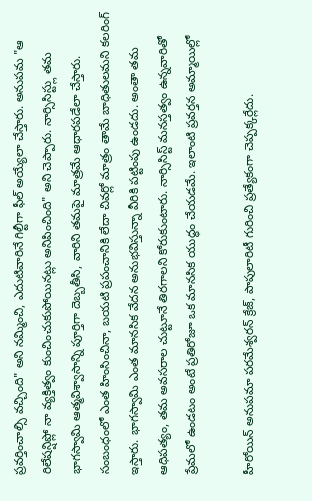ప్రవర్తించాల్సి వచ్చింది" అని నమ్మించి, ఎదుటివారినే గిల్టీగా ఫీల్ అయ్యేలా చేస్తారు. అనుపమ "ఆ రిలేషన్షిప్లో నా వ్యక్తిత్వం కుంచించుకుపోయినట్లు అనిపించింది" అని చెప్పారు. నార్సిసిస్ట్లు తమ భాగస్వామి ఆత్మవిశ్వాసాన్ని పూర్తిగా దెబ్బతీసి, వారిని తమపై మాత్రమే ఆధారపడేలా చేస్తారు. సంబంధంలో ఎంత హింసించినా, బయటి ప్రపంచానికి లేదా చివర్లో మాత్రం తామే బాధితులమని కలరింగ్ ఇస్తారు. భాగస్వామి ఎంత మానసిక వేదన అనుభవిస్తున్నా వీరికి పట్టింపు ఉండదు. అంతా తమ ఆధిపత్యం, తమ అవసరాల చుట్టూనే తిరగాలని కోరుకుంటారు. నార్సిసిస్ట్ మనస్తత్వం ఉన్నవారితో ప్రేమలో ఉండటం అంటే ప్రతిరోజూ ఒక మానసిక యుద్ధం చేయడమే. ఇలాంటి ప్రవర్తన అమ్మాయిల్లో

హీరోయిన్ అనుపమా పరమేశ్వరన్ క్రేజ్, పాపులారిటీ గురించి ప్రత్యేకంగా చెప్పక్కర్లేదు.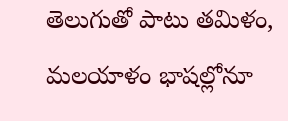తెలుగుతో పాటు తమిళం, మలయాళం భాషల్లోనూ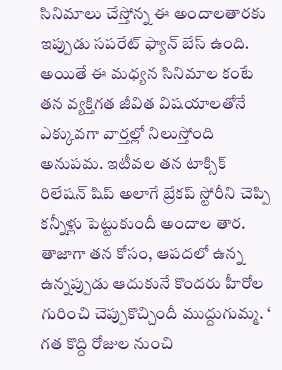సినిమాలు చేస్తోన్న ఈ అందాలతారకు ఇప్పుడు సపరేట్ ఫ్యాన్ బేస్ ఉంది. అయితే ఈ మధ్యన సినిమాల కంటే తన వ్యక్తిగత జీవిత విషయాలతోనే ఎక్కువగా వార్తల్లో నిలుస్తోంది అనుపమ. ఇటీవల తన టాక్సిక్ రిలేషన్ షిప్ అలాగే బ్రేకప్ స్టోరీని చెప్పి కన్నీళ్లు పెట్టుకుందీ అందాల తార. తాజాగా తన కోసం, ఆపదలో ఉన్న ఉన్నప్పుడు ఆదుకునే కొందరు హీరోల గురించి చెప్పుకొచ్చిందీ ముద్దుగుమ్మ. ‘ గత కొద్ది రోజుల నుంచి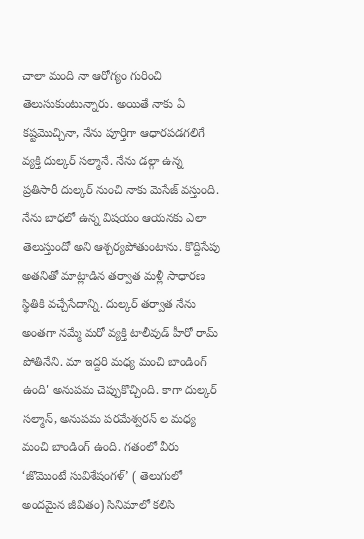చాలా మంది నా ఆరోగ్యం గురించి తెలుసుకుంటున్నారు. అయితే నాకు ఏ కష్టమొచ్చినా, నేను పూర్తిగా ఆధారపడగలిగే వ్యక్తి దుల్కర్ సల్మానే. నేను డల్గా ఉన్న ప్రతిసారీ దుల్కర్ నుంచి నాకు మెసేజ్ వస్తుంది. నేను బాధలో ఉన్న విషయం ఆయనకు ఎలా తెలుస్తుందో అని ఆశ్చర్యపోతుంటాను. కొద్దిసేపు అతనితో మాట్లాడిన తర్వాత మళ్లీ సాధారణ స్థితికి వచ్చేసేదాన్ని. దుల్కర్ తర్వాత నేను అంతగా నమ్మే మరో వ్యక్తి టాలీవుడ్ హీరో రామ్ పోతినేని. మా ఇద్దరి మధ్య మంచి బాండింగ్ ఉంది' అనుపమ చెప్పుకొచ్చింది. కాగా దుల్కర్ సల్మాన్, అనుపమ పరమేశ్వరన్ ల మధ్య మంచి బాండింగ్ ఉంది. గతంలో వీరు ‘జొమొంటే సువిశేషంగళ్’ ( తెలుగులో అందమైన జీవితం) సినిమాలో కలిసి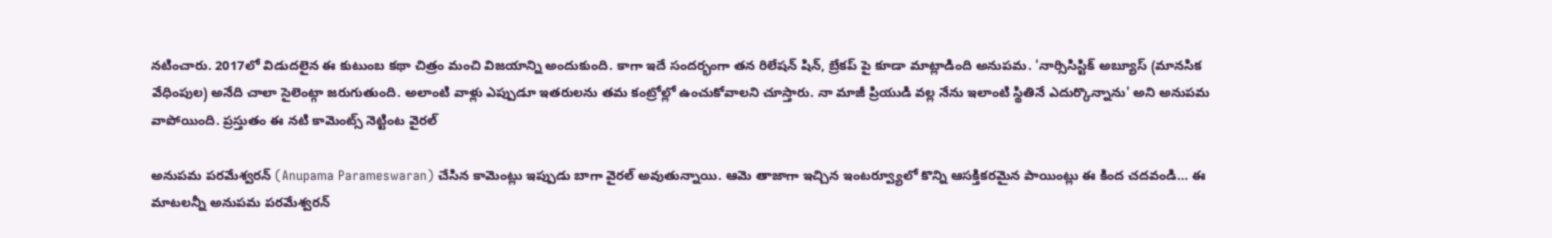నటించారు. 2017లో విడుదలైన ఈ కుటుంబ కథా చిత్రం మంచి విజయాన్ని అందుకుంది. కాగా ఇదే సందర్భంగా తన రిలేషన్ షిన్, బ్రేకప్ పై కూడా మాట్లాడింది అనుపమ. 'నార్సిసిస్టిక్ అబ్యూస్ (మానసిక వేధింపుల) అనేది చాలా సైలెంట్గా జరుగుతుంది. అలాంటి వాళ్లు ఎప్పుడూ ఇతరులను తమ కంట్రోల్లో ఉంచుకోవాలని చూస్తారు. నా మాజీ ప్రియుడి వల్ల నేను ఇలాంటి స్థితినే ఎదుర్కొన్నాను' అని అనుపమ వాపోయింది. ప్రస్తుతం ఈ నటి కామెంట్స్ నెట్టింట వైరల్

అనుపమ పరమేశ్వరన్ (Anupama Parameswaran) చేసిన కామెంట్లు ఇప్పుడు బాగా వైరల్ అవుతున్నాయి. ఆమె తాజాగా ఇచ్చిన ఇంటర్వ్యూలో కొన్ని ఆసక్తికరమైన పాయింట్లు ఈ కింద చదవండి… ఈ మాటలన్నీ అనుపమ పరమేశ్వరన్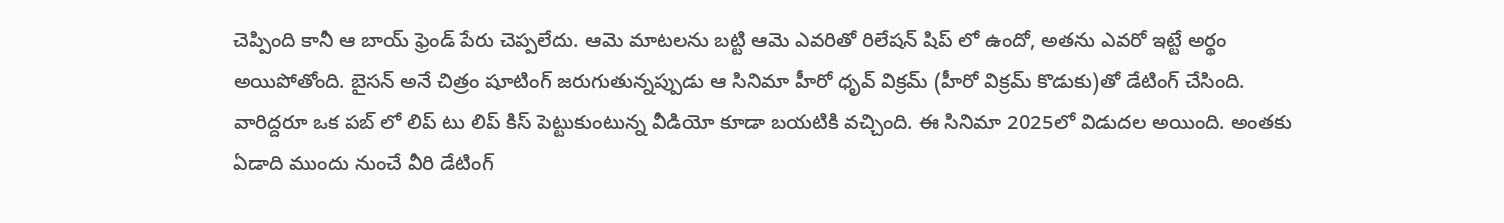చెప్పింది కానీ ఆ బాయ్ ఫ్రెండ్ పేరు చెప్పలేదు. ఆమె మాటలను బట్టి ఆమె ఎవరితో రిలేషన్ షిప్ లో ఉందో, అతను ఎవరో ఇట్టే అర్థం అయిపోతోంది. బైసన్ అనే చిత్రం షూటింగ్ జరుగుతున్నప్పుడు ఆ సినిమా హీరో ధృవ్ విక్రమ్ (హీరో విక్రమ్ కొడుకు)తో డేటింగ్ చేసింది. వారిద్దరూ ఒక పబ్ లో లిప్ టు లిప్ కిస్ పెట్టుకుంటున్న వీడియో కూడా బయటికి వచ్చింది. ఈ సినిమా 2025లో విడుదల అయింది. అంతకు ఏడాది ముందు నుంచే వీరి డేటింగ్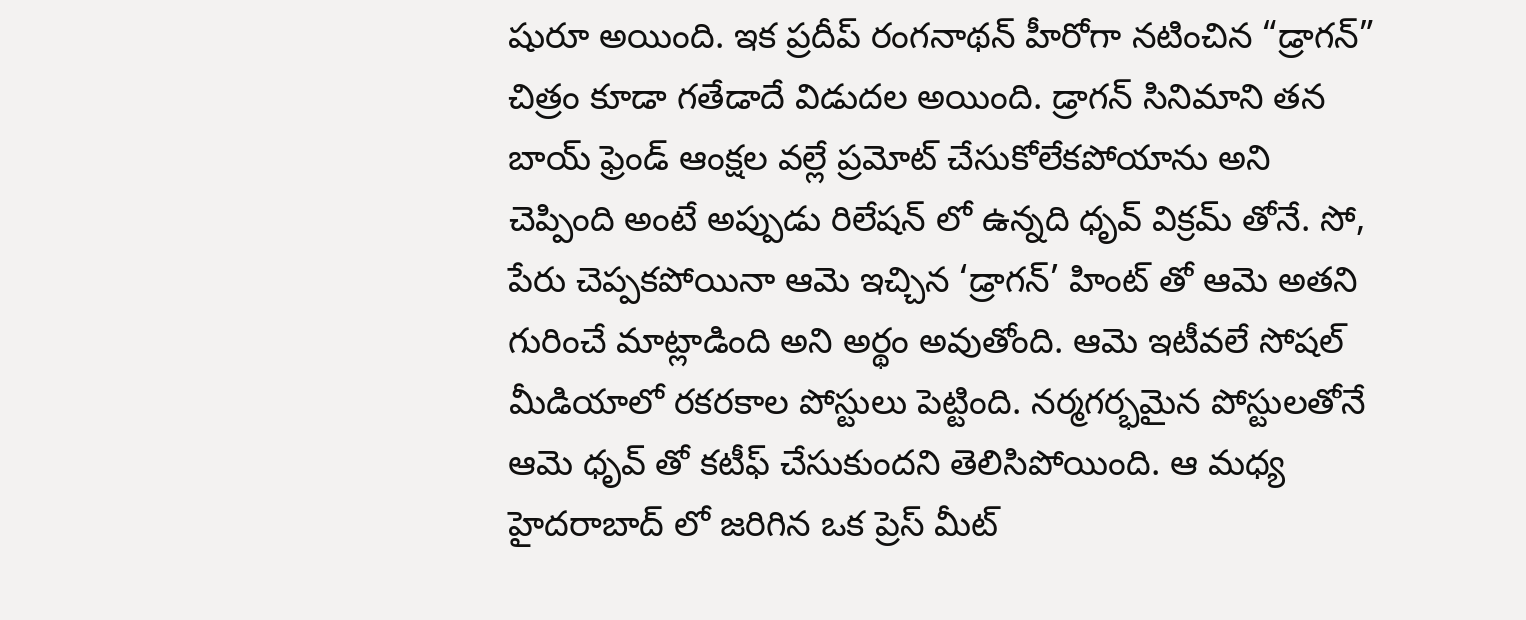షురూ అయింది. ఇక ప్రదీప్ రంగనాథన్ హీరోగా నటించిన “డ్రాగన్” చిత్రం కూడా గతేడాదే విడుదల అయింది. డ్రాగన్ సినిమాని తన బాయ్ ఫ్రెండ్ ఆంక్షల వల్లే ప్రమోట్ చేసుకోలేకపోయాను అని చెప్పింది అంటే అప్పుడు రిలేషన్ లో ఉన్నది ధృవ్ విక్రమ్ తోనే. సో, పేరు చెప్పకపోయినా ఆమె ఇచ్చిన ‘డ్రాగన్’ హింట్ తో ఆమె అతని గురించే మాట్లాడింది అని అర్థం అవుతోంది. ఆమె ఇటీవలే సోషల్ మీడియాలో రకరకాల పోస్టులు పెట్టింది. నర్మగర్భమైన పోస్టులతోనే ఆమె ధృవ్ తో కటీఫ్ చేసుకుందని తెలిసిపోయింది. ఆ మధ్య హైదరాబాద్ లో జరిగిన ఒక ప్రెస్ మీట్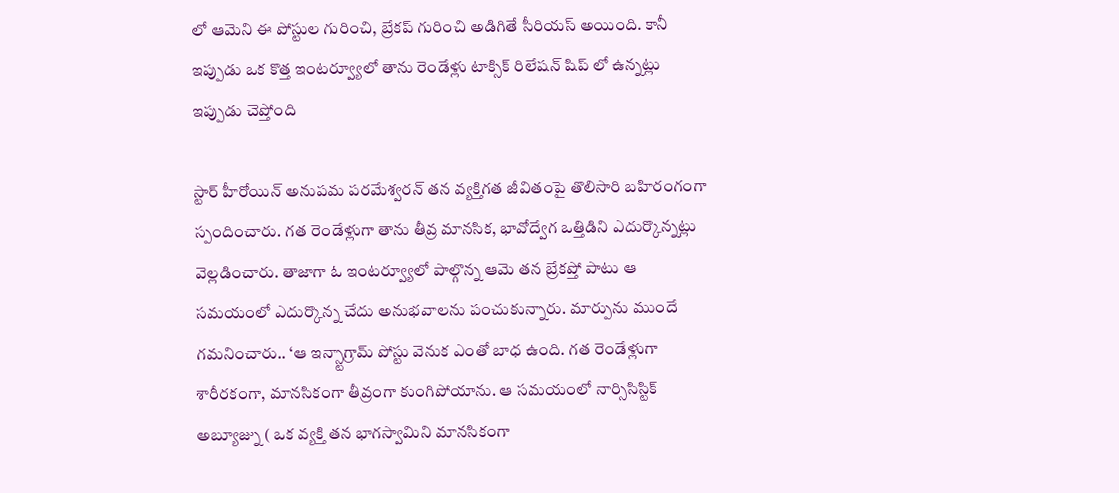లో ఆమెని ఈ పోస్టుల గురించి, బ్రేకప్ గురించి అడిగితే సీరియస్ అయింది. కానీ ఇప్పుడు ఒక కొత్త ఇంటర్వ్యూలో తాను రెండేళ్లు టాక్సిక్ రిలేషన్ షిప్ లో ఉన్నట్లు ఇప్పుడు చెప్తోంది

స్టార్ హీరోయిన్ అనుపమ పరమేశ్వరన్ తన వ్యక్తిగత జీవితంపై తొలిసారి బహిరంగంగా స్పందించారు. గత రెండేళ్లుగా తాను తీవ్ర మానసిక, భావోద్వేగ ఒత్తిడిని ఎదుర్కొన్నట్లు వెల్లడించారు. తాజాగా ఓ ఇంటర్వ్యూలో పాల్గొన్న ఆమె తన బ్రేకప్తో పాటు ఆ సమయంలో ఎదుర్కొన్న చేదు అనుభవాలను పంచుకున్నారు. మార్పును ముందే గమనించారు.. ‘ఆ ఇన్స్టాగ్రామ్ పోస్టు వెనుక ఎంతో బాధ ఉంది. గత రెండేళ్లుగా శారీరకంగా, మానసికంగా తీవ్రంగా కుంగిపోయాను. ఆ సమయంలో నార్సిసిస్టిక్ అబ్యూజ్ను ( ఒక వ్యక్తి తన భాగస్వామిని మానసికంగా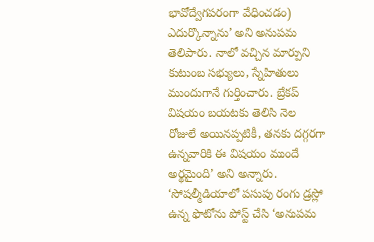భావోద్వేగపరంగా వేధించడం) ఎదుర్కొన్నాను’ అని అనుపమ తెలిపారు. నాలో వచ్చిన మార్పుని కుటుంబ సభ్యులు, స్నేహితులు ముందుగానే గుర్తించారు. బ్రేకప్ విషయం బయటకు తెలిసి నెల రోజులే అయినప్పటికీ, తనకు దగ్గరగా ఉన్నవారికి ఈ విషయం ముందే అర్థమైంది’ అని అన్నారు. ‘సోషల్మీడియాలో పసుపు రంగు డ్రస్లో ఉన్న ఫొటోను పోస్ట్ చేసి ‘అనుపమ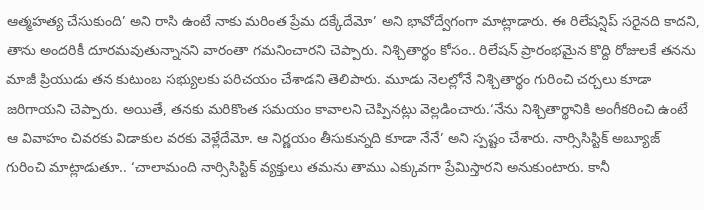ఆత్మహత్య చేసుకుంది’ అని రాసి ఉంటే నాకు మరింత ప్రేమ దక్కేదేమో’ అని భావోద్వేగంగా మాట్లాడారు. ఈ రిలేషన్షిప్ సరైనది కాదని, తాను అందరికీ దూరమవుతున్నానని వారంతా గమనించారని చెప్పారు. నిశ్చితార్థం కోసం.. రిలేషన్ ప్రారంభమైన కొద్ది రోజులకే తనను మాజీ ప్రియుడు తన కుటుంబ సభ్యులకు పరిచయం చేశాడని తెలిపారు. మూడు నెలల్లోనే నిశ్చితార్థం గురించి చర్చలు కూడా జరిగాయని చెప్పారు. అయితే, తనకు మరికొంత సమయం కావాలని చెప్పినట్లు వెల్లడించారు.‘నేను నిశ్చితార్థానికి అంగీకరించి ఉంటే ఆ వివాహం చివరకు విడాకుల వరకు వెళ్లేదేమో. ఆ నిర్ణయం తీసుకున్నది కూడా నేనే’ అని స్పష్టం చేశారు. నార్సిసిస్టిక్ అబ్యూజ్ గురించి మాట్లాడుతూ.. ‘చాలామంది నార్సిసిస్టిక్ వ్యక్తులు తమను తాము ఎక్కువగా ప్రేమిస్తారని అనుకుంటారు. కానీ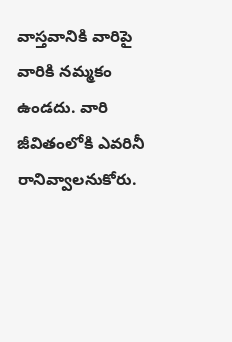వాస్తవానికి వారిపై వారికి నమ్మకం ఉండదు. వారి జీవితంలోకి ఎవరినీ రానివ్వాలనుకోరు.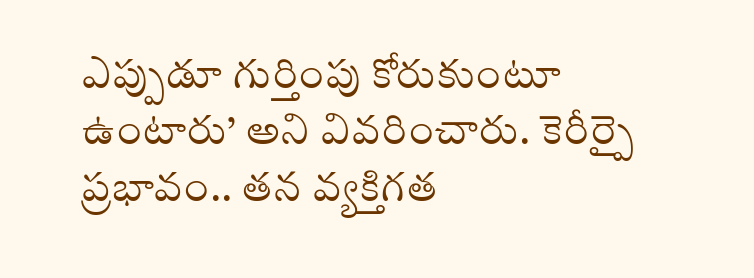ఎప్పుడూ గుర్తింపు కోరుకుంటూ ఉంటారు’ అని వివరించారు. కెరీర్పై ప్రభావం.. తన వ్యక్తిగత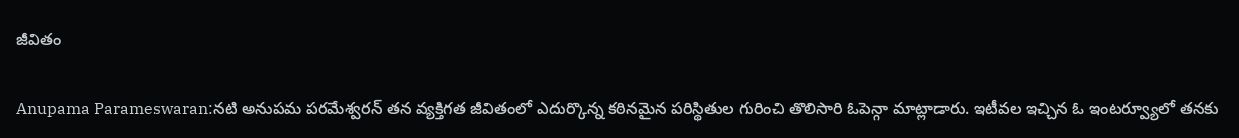జీవితం

Anupama Parameswaran:నటి అనుపమ పరమేశ్వరన్ తన వ్యక్తిగత జీవితంలో ఎదుర్కొన్న కఠినమైన పరిస్థితుల గురించి తొలిసారి ఓపెన్గా మాట్లాడారు. ఇటీవల ఇచ్చిన ఓ ఇంటర్వ్యూలో తనకు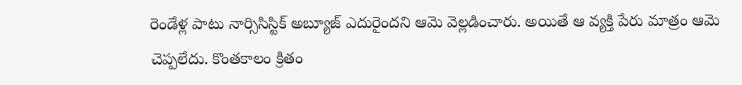రెండేళ్ల పాటు నార్సిసిస్టిక్ అబ్యూజ్ ఎదురైందని ఆమె వెల్లడించారు. అయితే ఆ వ్యక్తి పేరు మాత్రం ఆమె చెప్పలేదు. కొంతకాలం క్రితం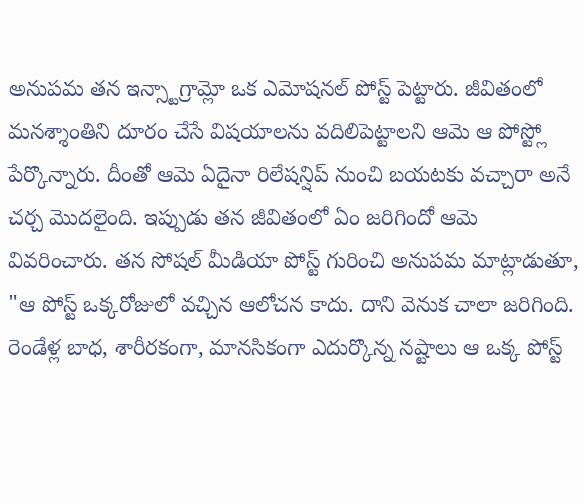అనుపమ తన ఇన్స్టాగ్రామ్లో ఒక ఎమోషనల్ పోస్ట్ పెట్టారు. జీవితంలో మనశ్శాంతిని దూరం చేసే విషయాలను వదిలిపెట్టాలని ఆమె ఆ పోస్ట్లో పేర్కొన్నారు. దీంతో ఆమె ఏదైనా రిలేషన్షిప్ నుంచి బయటకు వచ్చారా అనే చర్చ మొదలైంది. ఇప్పుడు తన జీవితంలో ఏం జరిగిందో ఆమె వివరించారు. తన సోషల్ మీడియా పోస్ట్ గురించి అనుపమ మాట్లాడుతూ, "ఆ పోస్ట్ ఒక్కరోజులో వచ్చిన ఆలోచన కాదు. దాని వెనుక చాలా జరిగింది. రెండేళ్ల బాధ, శారీరకంగా, మానసికంగా ఎదుర్కొన్న నష్టాలు ఆ ఒక్క పోస్ట్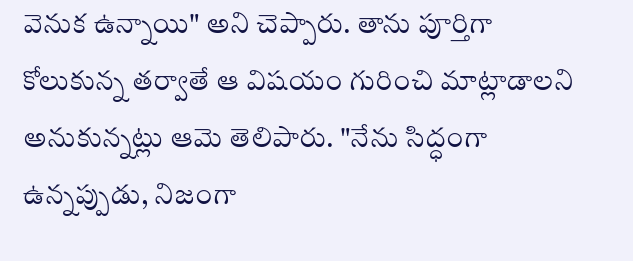వెనుక ఉన్నాయి" అని చెప్పారు. తాను పూర్తిగా కోలుకున్న తర్వాతే ఆ విషయం గురించి మాట్లాడాలని అనుకున్నట్లు ఆమె తెలిపారు. "నేను సిద్ధంగా ఉన్నప్పుడు, నిజంగా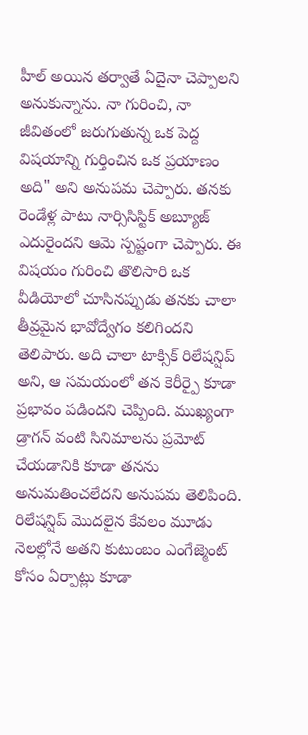హీల్ అయిన తర్వాతే ఏదైనా చెప్పాలని అనుకున్నాను. నా గురించి, నా జీవితంలో జరుగుతున్న ఒక పెద్ద విషయాన్ని గుర్తించిన ఒక ప్రయాణం అది" అని అనుపమ చెప్పారు. తనకు రెండేళ్ల పాటు నార్సిసిస్టిక్ అబ్యూజ్ ఎదురైందని ఆమె స్పష్టంగా చెప్పారు. ఈ విషయం గురించి తొలిసారి ఒక వీడియోలో చూసినప్పుడు తనకు చాలా తీవ్రమైన భావోద్వేగం కలిగిందని తెలిపారు. అది చాలా టాక్సిక్ రిలేషన్షిప్ అని, ఆ సమయంలో తన కెరీర్పై కూడా ప్రభావం పడిందని చెప్పింది. ముఖ్యంగా డ్రాగన్ వంటి సినిమాలను ప్రమోట్ చేయడానికి కూడా తనను అనుమతించలేదని అనుపమ తెలిపింది. రిలేషన్షిప్ మొదలైన కేవలం మూడు నెలల్లోనే అతని కుటుంబం ఎంగేజ్మెంట్ కోసం ఏర్పాట్లు కూడా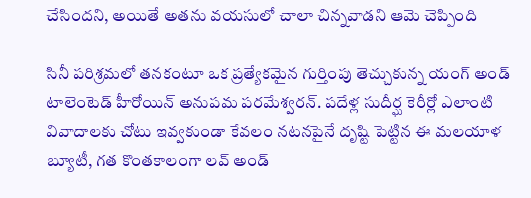చేసిందని, అయితే అతను వయసులో చాలా చిన్నవాడని ఆమె చెప్పింది

సినీ పరిశ్రమలో తనకంటూ ఒక ప్రత్యేకమైన గుర్తింపు తెచ్చుకున్న యంగ్ అండ్ టాలెంటెడ్ హీరోయిన్ అనుపమ పరమేశ్వరన్. పదేళ్ల సుదీర్ఘ కెరీర్లో ఎలాంటి వివాదాలకు చోటు ఇవ్వకుండా కేవలం నటనపైనే దృష్టి పెట్టిన ఈ మలయాళ బ్యూటీ, గత కొంతకాలంగా లవ్ అండ్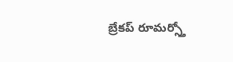బ్రేకప్ రూమర్స్తో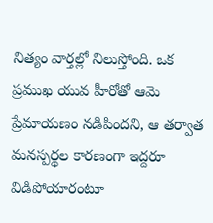నిత్యం వార్తల్లో నిలుస్తోంది. ఒక ప్రముఖ యువ హీరోతో ఆమె ప్రేమాయణం నడిపిందని, ఆ తర్వాత మనస్పర్థల కారణంగా ఇద్దరూ విడిపోయారంటూ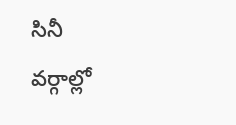సినీ వర్గాల్లో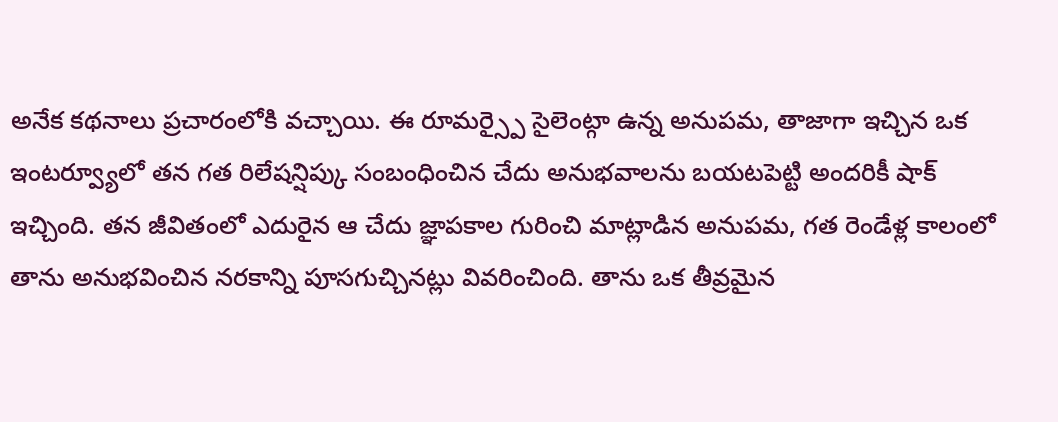అనేక కథనాలు ప్రచారంలోకి వచ్చాయి. ఈ రూమర్స్పై సైలెంట్గా ఉన్న అనుపమ, తాజాగా ఇచ్చిన ఒక ఇంటర్వ్యూలో తన గత రిలేషన్షిప్కు సంబంధించిన చేదు అనుభవాలను బయటపెట్టి అందరికీ షాక్ ఇచ్చింది. తన జీవితంలో ఎదురైన ఆ చేదు జ్ఞాపకాల గురించి మాట్లాడిన అనుపమ, గత రెండేళ్ల కాలంలో తాను అనుభవించిన నరకాన్ని పూసగుచ్చినట్లు వివరించింది. తాను ఒక తీవ్రమైన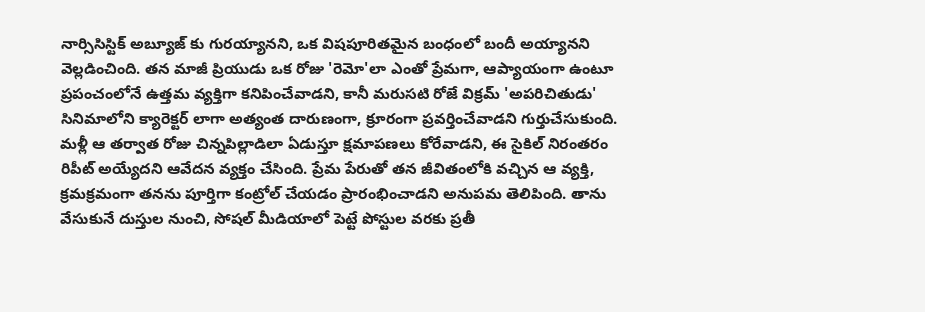నార్సిసిస్టిక్ అబ్యూజ్ కు గురయ్యానని, ఒక విషపూరితమైన బంధంలో బందీ అయ్యానని వెల్లడించింది. తన మాజీ ప్రియుడు ఒక రోజు 'రెమో'లా ఎంతో ప్రేమగా, ఆప్యాయంగా ఉంటూ ప్రపంచంలోనే ఉత్తమ వ్యక్తిగా కనిపించేవాడని, కానీ మరుసటి రోజే విక్రమ్ 'అపరిచితుడు' సినిమాలోని క్యారెక్టర్ లాగా అత్యంత దారుణంగా, క్రూరంగా ప్రవర్తించేవాడని గుర్తుచేసుకుంది. మళ్లీ ఆ తర్వాత రోజు చిన్నపిల్లాడిలా ఏడుస్తూ క్షమాపణలు కోరేవాడని, ఈ సైకిల్ నిరంతరం రిపీట్ అయ్యేదని ఆవేదన వ్యక్తం చేసింది. ప్రేమ పేరుతో తన జీవితంలోకి వచ్చిన ఆ వ్యక్తి, క్రమక్రమంగా తనను పూర్తిగా కంట్రోల్ చేయడం ప్రారంభించాడని అనుపమ తెలిపింది. తాను వేసుకునే దుస్తుల నుంచి, సోషల్ మీడియాలో పెట్టే పోస్టుల వరకు ప్రతీ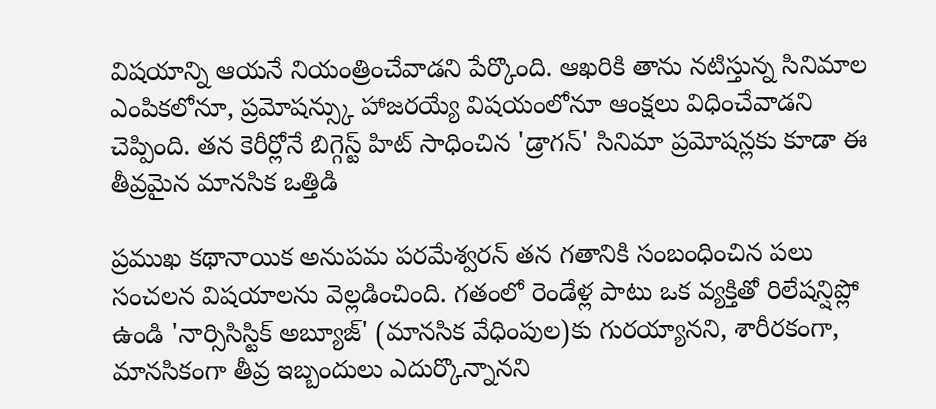విషయాన్ని ఆయనే నియంత్రించేవాడని పేర్కొంది. ఆఖరికి తాను నటిస్తున్న సినిమాల ఎంపికలోనూ, ప్రమోషన్స్కు హాజరయ్యే విషయంలోనూ ఆంక్షలు విధించేవాడని చెప్పింది. తన కెరీర్లోనే బిగ్గెస్ట్ హిట్ సాధించిన 'డ్రాగన్' సినిమా ప్రమోషన్లకు కూడా ఈ తీవ్రమైన మానసిక ఒత్తిడి

ప్రముఖ కథానాయిక అనుపమ పరమేశ్వరన్ తన గతానికి సంబంధించిన పలు సంచలన విషయాలను వెల్లడించింది. గతంలో రెండేళ్ల పాటు ఒక వ్యక్తితో రిలేషన్షిప్లో ఉండి 'నార్సిసిస్టిక్ అబ్యూజ్' (మానసిక వేధింపుల)కు గురయ్యానని, శారీరకంగా, మానసికంగా తీవ్ర ఇబ్బందులు ఎదుర్కొన్నానని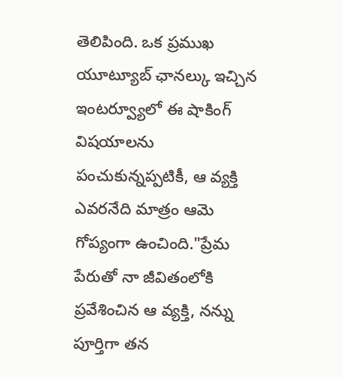తెలిపింది. ఒక ప్రముఖ యూట్యూబ్ ఛానల్కు ఇచ్చిన ఇంటర్వ్యూలో ఈ షాకింగ్ విషయాలను పంచుకున్నప్పటికీ, ఆ వ్యక్తి ఎవరనేది మాత్రం ఆమె గోప్యంగా ఉంచింది."ప్రేమ పేరుతో నా జీవితంలోకి ప్రవేశించిన ఆ వ్యక్తి, నన్ను పూర్తిగా తన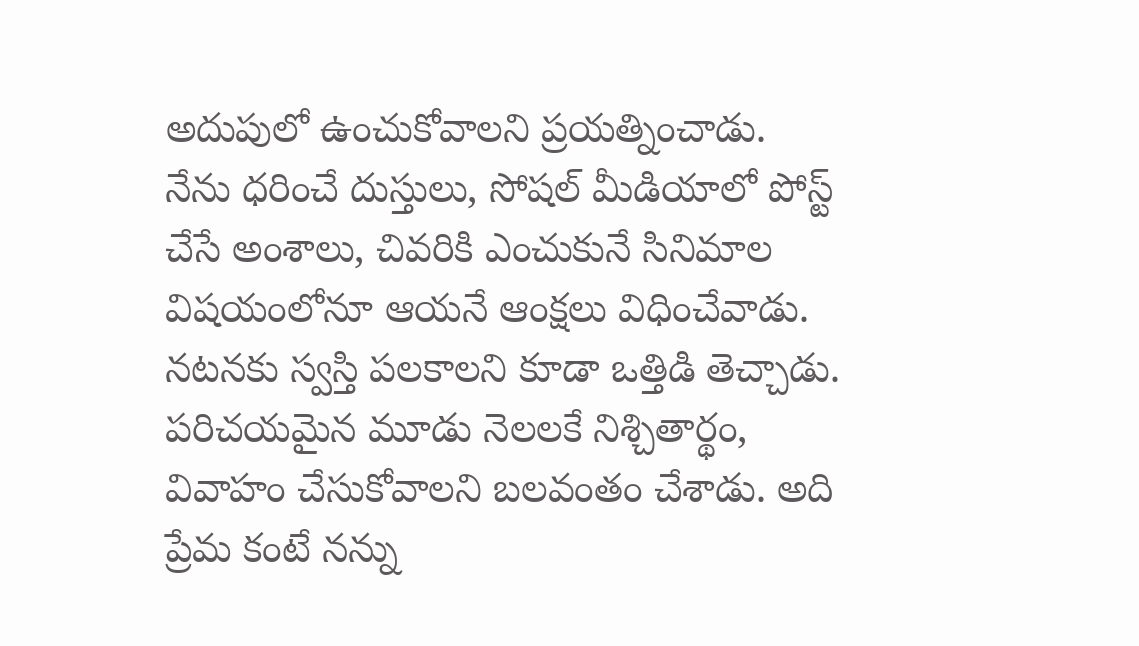అదుపులో ఉంచుకోవాలని ప్రయత్నించాడు. నేను ధరించే దుస్తులు, సోషల్ మీడియాలో పోస్ట్ చేసే అంశాలు, చివరికి ఎంచుకునే సినిమాల విషయంలోనూ ఆయనే ఆంక్షలు విధించేవాడు. నటనకు స్వస్తి పలకాలని కూడా ఒత్తిడి తెచ్చాడు. పరిచయమైన మూడు నెలలకే నిశ్చితార్థం, వివాహం చేసుకోవాలని బలవంతం చేశాడు. అది ప్రేమ కంటే నన్ను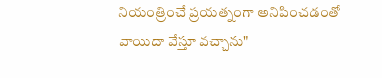నియంత్రించే ప్రయత్నంగా అనిపించడంతో వాయిదా వేస్తూ వచ్చాను"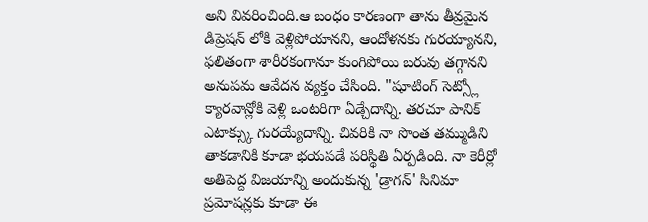అని వివరించింది.ఆ బంధం కారణంగా తాను తీవ్రమైన డిప్రెషన్ లోకి వెళ్లిపోయానని, ఆందోళనకు గురయ్యానని, ఫలితంగా శారీరకంగానూ కుంగిపోయి బరువు తగ్గానని అనుపమ ఆవేదన వ్యక్తం చేసింది. "షూటింగ్ సెట్స్లో క్యారవాన్లోకి వెళ్లి ఒంటరిగా ఏడ్చేదాన్ని. తరచూ పానిక్ ఎటాక్స్కు గురయ్యేదాన్ని. చివరికి నా సొంత తమ్ముడిని తాకడానికి కూడా భయపడే పరిస్థితి ఏర్పడింది. నా కెరీర్లో అతిపెద్ద విజయాన్ని అందుకున్న 'డ్రాగన్' సినిమా ప్రమోషన్లకు కూడా ఈ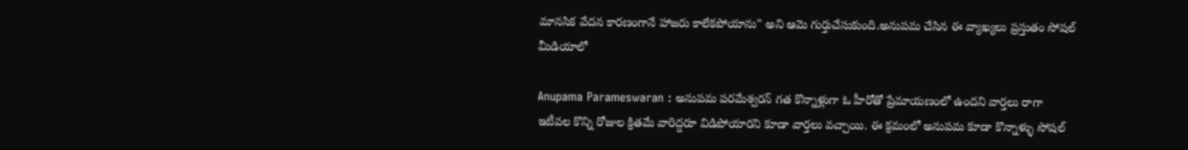మానసిక వేదన కారణంగానే హాజరు కాలేకపోయాను" అని ఆమె గుర్తుచేసుకుంది.అనుపమ చేసిన ఈ వ్యాఖ్యలు ప్రస్తుతం సోషల్ మీడియాలో

Anupama Parameswaran : అనుపమ పరమేశ్వరన్ గత కొన్నాళ్లుగా ఓ హీరోతో ప్రేమాయణంలో ఉందని వార్తలు రాగా ఇటీవల కొన్ని రోజుల క్రితమే వారిద్దరూ విడిపోయారని కూడా వార్తలు వచ్చాయి. ఈ క్రమంలో అనుపమ కూడా కొన్నాళ్ళు సోషల్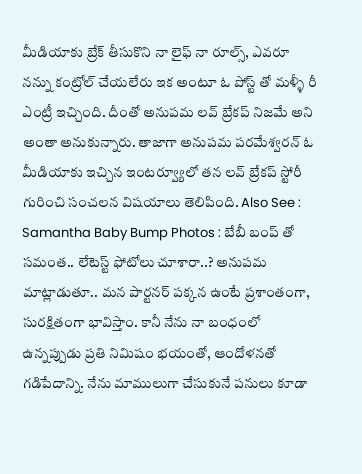మీడియాకు బ్రేక్ తీసుకొని నా లైఫ్ నా రూల్స్, ఎవరూ నన్ను కంట్రోల్ చేయలేరు ఇక అంటూ ఓ పోస్ట్ తో మళ్ళీ రీ ఎంట్రీ ఇచ్చింది. దీంతో అనుపమ లవ్ బ్రేకప్ నిజమే అని అంతా అనుకున్నారు. తాజాగా అనుపమ పరమేశ్వరన్ ఓ మీడియాకు ఇచ్చిన ఇంటర్వ్యూలో తన లవ్ బ్రేకప్ స్టోరీ గురించి సంచలన విషయాలు తెలిపింది. Also See : Samantha Baby Bump Photos : బేబీ బంప్ తో సమంత.. లేటెస్ట్ ఫోటోలు చూశారా..? అనుపమ మాట్లాడుతూ.. మన పార్టనర్ పక్కన ఉంటే ప్రశాంతంగా, సురక్షితంగా భావిస్తాం. కానీ నేను నా బంధంలో ఉన్నప్పుడు ప్రతి నిమిషం భయంతో, ఆందోళనతో గడిపేదాన్ని. నేను మాములుగా చేసుకునే పనులు కూడా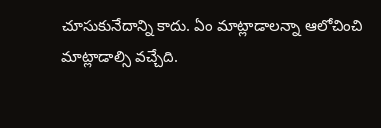చూసుకునేదాన్ని కాదు. ఏం మాట్లాడాలన్నా ఆలోచించి మాట్లాడాల్సి వచ్చేది.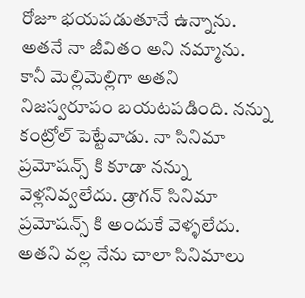రోజూ భయపడుతూనే ఉన్నాను. అతనే నా జీవితం అని నమ్మాను. కానీ మెల్లిమెల్లిగా అతని నిజస్వరూపం బయటపడింది. నన్ను కంట్రోల్ పెట్టేవాడు. నా సినిమా ప్రమోషన్స్ కి కూడా నన్ను వెళ్లనివ్వలేదు. డ్రాగన్ సినిమా ప్రమోషన్స్ కి అందుకే వెళ్ళలేదు. అతని వల్ల నేను చాలా సినిమాలు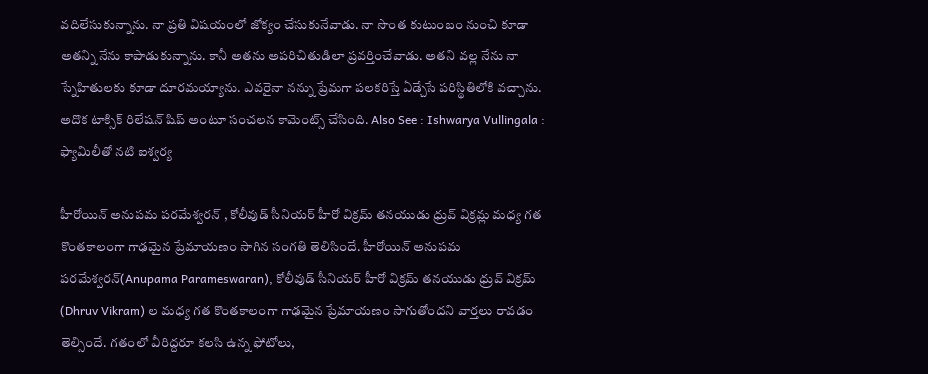వదిలేసుకున్నాను. నా ప్రతి విషయంలో జోక్యం చేసుకునేవాడు. నా సొంత కుటుంబం నుంచి కూడా అతన్ని నేను కాపాడుకున్నాను. కానీ అతను అపరిచితుడిలా ప్రవర్తించేవాడు. అతని వల్ల నేను నా స్నేహితులకు కూడా దూరమయ్యాను. ఎవరైనా నన్ను ప్రేమగా పలకరిస్తే ఏడ్చేసే పరిస్థితిలోకి వచ్చాను. అదొక టాక్సిక్ రిలేషన్ షిప్ అంటూ సంచలన కామెంట్స్ చేసింది. Also See : Ishwarya Vullingala : ఫ్యామిలీతో నటి ఐశ్వర్య

హీరోయిన్ అనుపమ పరమేశ్వరన్ , కోలీవుడ్ సీనియర్ హీరో విక్రమ్ తనయుడు ధ్రువ్ విక్రమ్ల మధ్య గత కొంతకాలంగా గాఢమైన ప్రేమాయణం సాగిన సంగతి తెలిసిందే. హీరోయిన్ అనుపమ పరమేశ్వరన్(Anupama Parameswaran), కోలీవుడ్ సీనియర్ హీరో విక్రమ్ తనయుడు ధ్రువ్ విక్రమ్ (Dhruv Vikram) ల మధ్య గత కొంతకాలంగా గాఢమైన ప్రేమాయణం సాగుతోందని వార్తలు రావడం తెల్సిందే. గతంలో వీరిద్దరూ కలసి ఉన్న ఫోటోలు,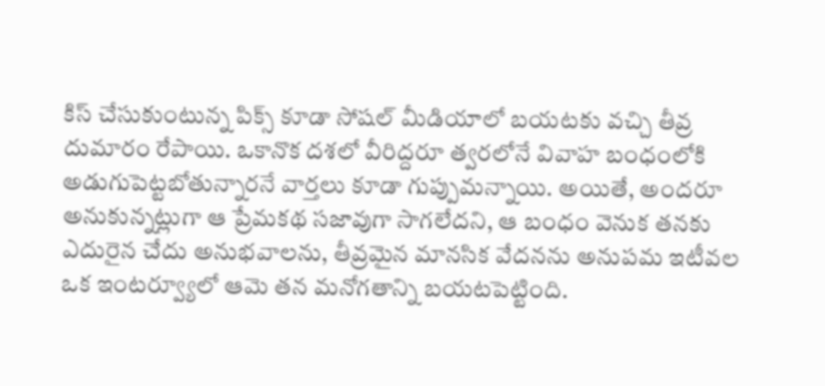కిస్ చేసుకుంటున్న పిక్స్ కూడా సోషల్ మీడియాలో బయటకు వచ్చి తీవ్ర దుమారం రేపాయి. ఒకానొక దశలో వీరిద్దరూ త్వరలోనే వివాహ బంధంలోకి అడుగుపెట్టబోతున్నారనే వార్తలు కూడా గుప్పుమన్నాయి. అయితే, అందరూ అనుకున్నట్లుగా ఆ ప్రేమకథ సజావుగా సాగలేదని, ఆ బంధం వెనుక తనకు ఎదురైన చేదు అనుభవాలను, తీవ్రమైన మానసిక వేదనను అనుపమ ఇటీవల ఒక ఇంటర్వ్యూలో ఆమె తన మనోగతాన్ని బయటపెట్టింది.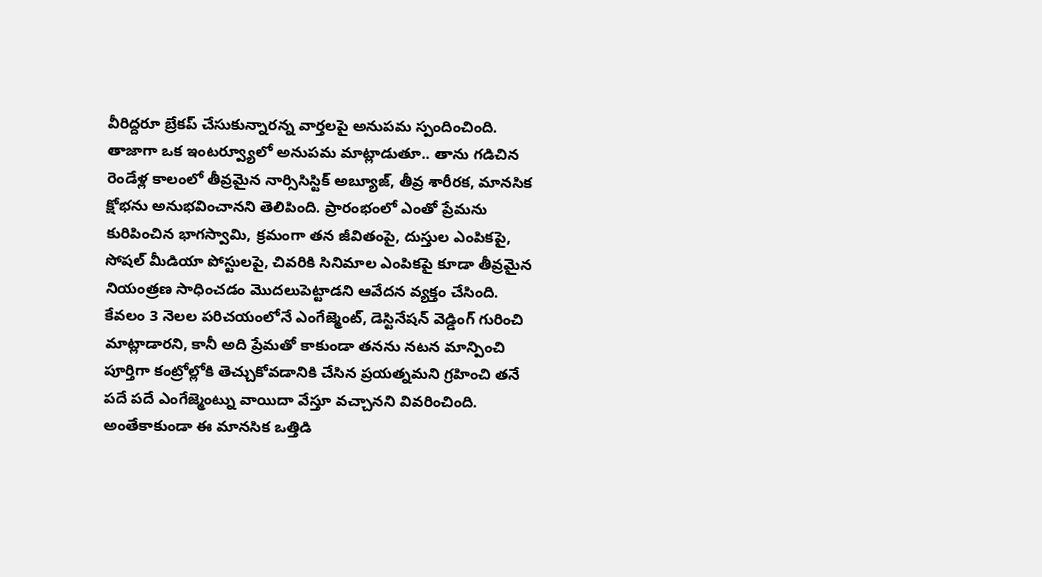వీరిద్దరూ బ్రేకప్ చేసుకున్నారన్న వార్తలపై అనుపమ స్పందించింది. తాజాగా ఒక ఇంటర్వ్యూలో అనుపమ మాట్లాడుతూ.. తాను గడిచిన రెండేళ్ల కాలంలో తీవ్రమైన నార్సిసిస్టిక్ అబ్యూజ్, తీవ్ర శారీరక, మానసిక క్షోభను అనుభవించానని తెలిపింది. ప్రారంభంలో ఎంతో ప్రేమను కురిపించిన భాగస్వామి, క్రమంగా తన జీవితంపై, దుస్తుల ఎంపికపై, సోషల్ మీడియా పోస్టులపై, చివరికి సినిమాల ఎంపికపై కూడా తీవ్రమైన నియంత్రణ సాధించడం మొదలుపెట్టాడని ఆవేదన వ్యక్తం చేసింది. కేవలం 3 నెలల పరిచయంలోనే ఎంగేజ్మెంట్, డెస్టినేషన్ వెడ్డింగ్ గురించి మాట్లాడారని, కానీ అది ప్రేమతో కాకుండా తనను నటన మాన్పించి పూర్తిగా కంట్రోల్లోకి తెచ్చుకోవడానికి చేసిన ప్రయత్నమని గ్రహించి తనే పదే పదే ఎంగేజ్మెంట్ను వాయిదా వేస్తూ వచ్చానని వివరించింది. అంతేకాకుండా ఈ మానసిక ఒత్తిడి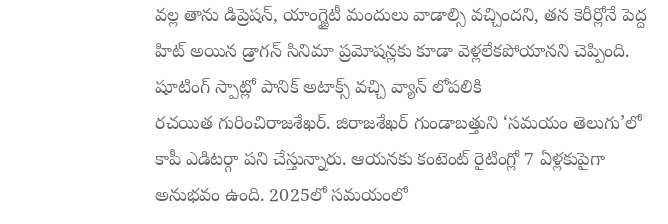వల్ల తాను డిప్రెషన్, యాంగ్జైటీ మందులు వాడాల్సి వచ్చిందని, తన కెరీర్లోనే పెద్ద హిట్ అయిన డ్రాగన్ సినిమా ప్రమోషన్లకు కూడా వెళ్లలేకపోయానని చెప్పింది. షూటింగ్ స్పాట్లో పానిక్ అటాక్స్ వచ్చి వ్యాన్ లోపలికి
రచయిత గురించిరాజశేఖర్. జిరాజశేఖర్ గుండాబత్తుని ‘సమయం తెలుగు’లో కాపీ ఎడిటర్గా పని చేస్తున్నారు. ఆయనకు కంటెంట్ రైటింగ్లో 7 ఏళ్లకుపైగా అనుభవం ఉంది. 2025లో సమయంలో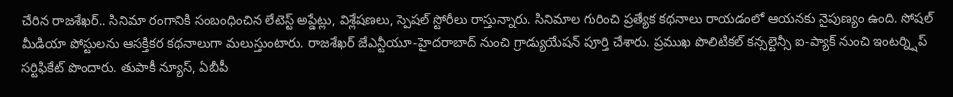చేరిన రాజశేఖర్.. సినిమా రంగానికి సంబంధించిన లేటెస్ట్ అప్డేట్లు, విశ్లేషణలు, స్పెషల్ స్టోరీలు రాస్తున్నారు. సినిమాల గురించి ప్రత్యేక కథనాలు రాయడంలో ఆయనకు నైపుణ్యం ఉంది. సోషల్ మీడియా పోస్టులను ఆసక్తికర కథనాలుగా మలుస్తుంటారు. రాజశేఖర్ జేఎన్టీయూ-హైదరాబాద్ నుంచి గ్రాడ్యుయేషన్ పూర్తి చేశారు. ప్రముఖ పొలిటికల్ కన్సల్టెన్సీ ఐ-ప్యాక్ నుంచి ఇంటర్న్షిప్ సర్టిఫికేట్ పొందారు. తుపాకీ న్యూస్, ఏబీపీ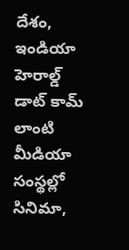దేశం, ఇండియా హెరాల్డ్ డాట్ కామ్ లాంటి మీడియా సంస్థల్లో సినిమా,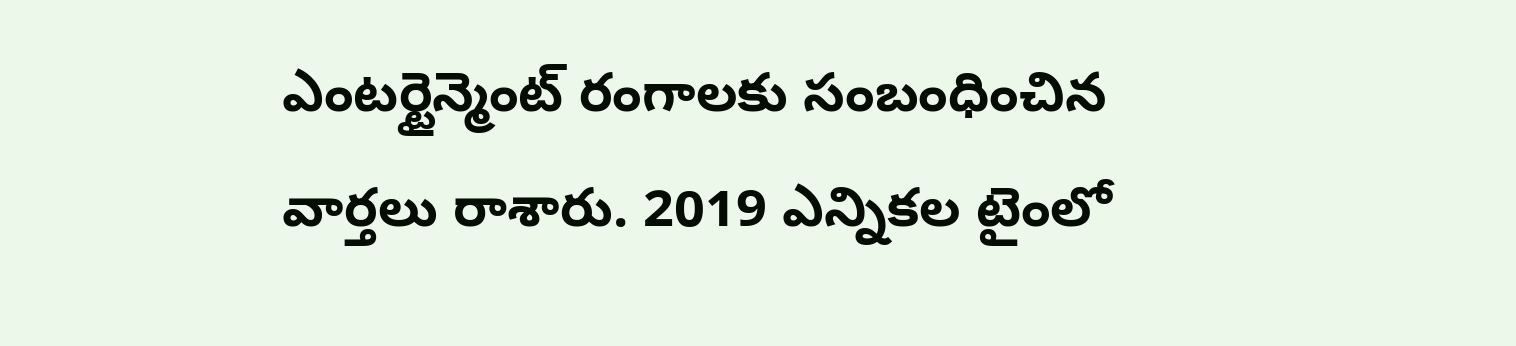ఎంటర్టైన్మెంట్ రంగాలకు సంబంధించిన వార్తలు రాశారు. 2019 ఎన్నికల టైంలో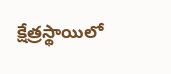క్షేత్రస్థాయిలో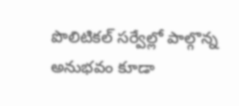పొలిటికల్ సర్వేల్లో పాల్గొన్న అనుభవం కూడా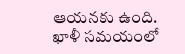ఆయనకు ఉంది. ఖాళీ సమయంలో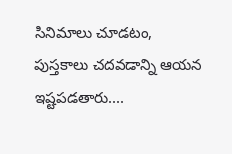సినిమాలు చూడటం, పుస్తకాలు చదవడాన్ని ఆయన ఇష్టపడతారు....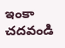ఇంకా చదవండి